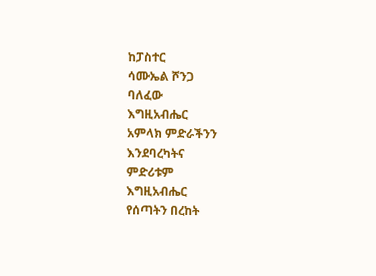ከፓስተር
ሳሙኤል ሾንጋ
ባለፈው
እግዚአብሔር
አምላክ ምድራችንን
እንደባረካትና
ምድሪቱም
እግዚአብሔር
የሰጣትን በረከት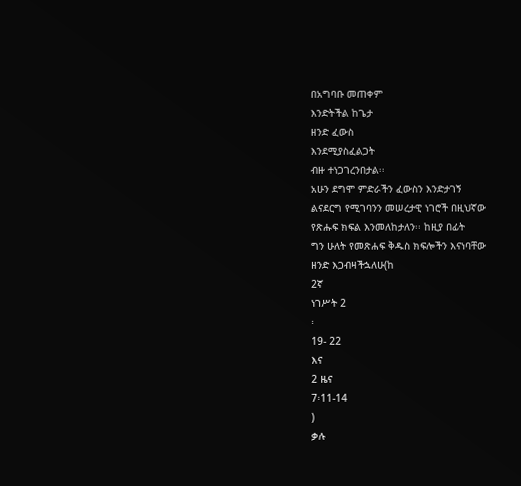በአግባቡ መጠቀም
እንድትችል ከጌታ
ዘንድ ፈውስ
እንደሚያስፈልጋት
ብዙ ተነጋገረንበታል፡፡
አሁን ደግሞ ምድራችን ፈውስን እንድታገኝ
ልናደርግ የሚገባንን መሠረታዊ ነገሮች በዚህኛው
የጽሑፍ ክፍል እንመለከታለን፡፡ ከዚያ በፊት
ግን ሁለት የመጽሐፍ ቅዱስ ክፍሎችን እናነባቸው
ዘንድ እጋብዛችኋለሁ(ከ
2ኛ
ነገሥት 2
፡
19- 22
እና
2 ዜና
7፡11-14
)
ቃሉ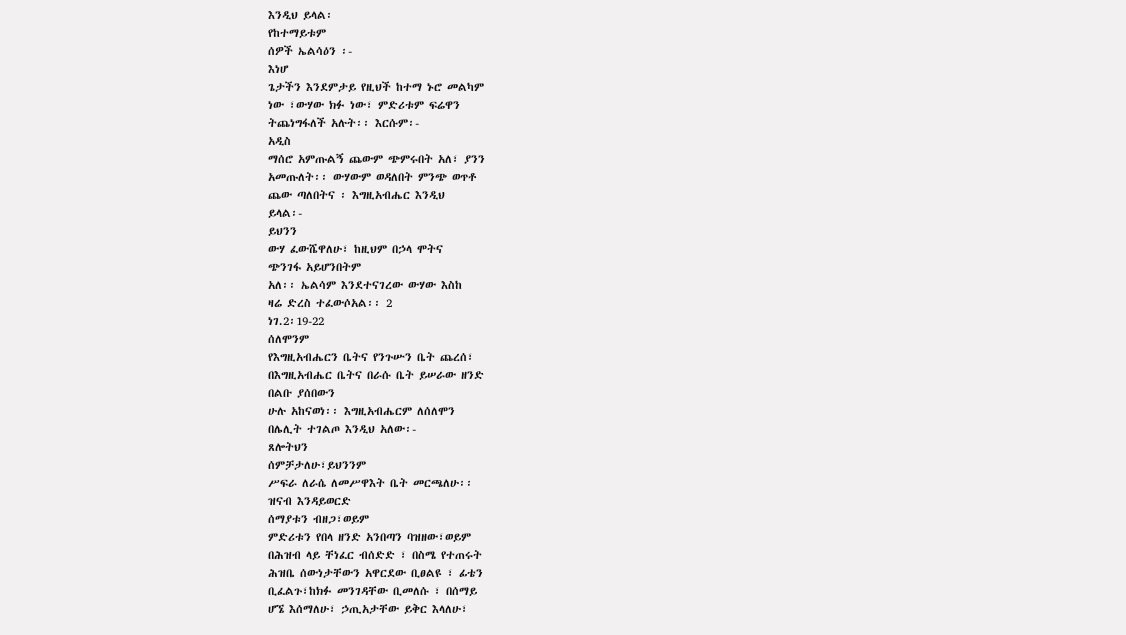እንዲህ ይላል፡
የከተማይቱም
ሰዎች ኤልሳዕን ፡-
እነሆ
ጌታችን እንደምታይ የዚህች ከተማ ኑሮ መልካም
ነው ፣ውሃው ክፉ ነው፣ ምድሪቱም ፍሬዋን
ትጨነግፋለች አሉት፡፡ እርሱም፡-
አዲስ
ማሰሮ አምጡልኝ ጨውም ጭምሩበት አለ፣ ያንን
አመጡለት፡፡ ውሃውም ወዳለበት ምንጭ ወጥቶ
ጨው ጣለበትና ፡ እግዚአብሔር እንዲህ
ይላል፡-
ይህንን
ውሃ ፈውሼዋለሁ፣ ከዚህም በኃላ ሞትና
ጭንገፋ አይሆንበትም
አለ፡፡ ኤልሳም እንደተናገረው ውሃው እስከ
ዛሬ ድረስ ተፈውሶአል፡፡ 2
ነገ.2፡19-22
ሰለሞንም
የእግዚአብሔርን ቤትና የንጉሡን ቤት ጨረሰ፣
በእግዚአብሔር ቤትና በራሱ ቤት ይሠራው ዘንድ
በልቡ ያሰበውን
ሁሉ አከናወነ፡፡ እግዚአብሔርም ለሰለሞን
በሌሊት ተገልጦ እንዲህ አለው፡-
ጸሎትህን
ሰምቻታለሁ፣ይህንንም
ሥፍራ ለራሴ ለመሥዋእት ቤት መርጫለሁ፡፡
ዝናብ እንዳይወርድ
ሰማያቱን ብዘጋ፣ወይም
ምድሪቱን የበላ ዘንድ አንበጣን ባዝዘው፣ወይም
በሕዝብ ላይ ቸነፈር ብሰድድ ፣ በስሜ የተጠሩት
ሕዝቤ ሰውነታቸውን አዋርደው ቢፀልዩ ፣ ፊቴን
ቢፈልጉ፣ከክፉ መንገዳቸው ቢመለሱ ፣ በሰማይ
ሆኜ እሰማለሁ፣ ኃጢአታቸው ይቅር እላለሁ፣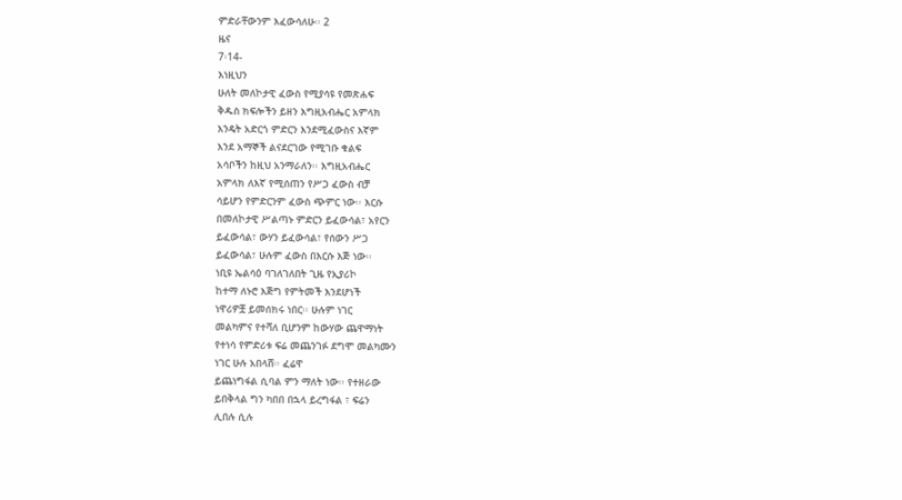ምድራቸውንም እፈውሳለሁ፡፡ 2
ዜና
7፡14-
እነዚህን
ሁለት መለኮታዊ ፈውስ የሚያሳዩ የመጽሐፍ
ቅዱስ ክፍሎችን ይዘን እግዚአብሔር አምላክ
እንዴት አድርጎ ምድርን እንደሚፈውስና እኛም
እንደ አማኞች ልናደርገው የሚገቡ ቁልፍ
አሳቦችን ከዚህ አንማራለን፡፡ እግዚአብሔር
አምላክ ለእኛ የሚሰጠን የሥጋ ፈውስ ብቻ
ሳይሆን የምድርንም ፈውስ ጭምር ነው፡፡ እርሱ
በመለኮታዊ ሥልጣኑ ምድርን ይፈውሳል፣ አየርን
ይፈውሳል፣ ውሃን ይፈውሳል፣ የሰውን ሥጋ
ይፈውሳል፣ ሁሉም ፈውስ በእርሱ እጅ ነው፡፡
ነቢዩ ኤልሳዕ ባገለገለበት ጊዜ የኢያሪኮ
ከተማ ለኑሮ እጅግ የምትመች እንደሆነች
ነዋሪዎቿ ይመሰክሩ ነበር፡፡ ሁሉም ነገር
መልካምና የተሻለ ቢሆንም ከውሃው ጨዋማነት
የተነሳ የምድሪቱ ፍሬ መጨንገፉ ደግሞ መልካሙን
ነገር ሁሉ አበላሸ፡፡ ፈሬዋ
ይጨነግፋል ሲባል ምን ማለት ነው፡፡ የተዘራው
ይበቅላል ግን ካበበ በኋላ ይረግፋል ፣ ፍሬን
ሊበሉ ሲሉ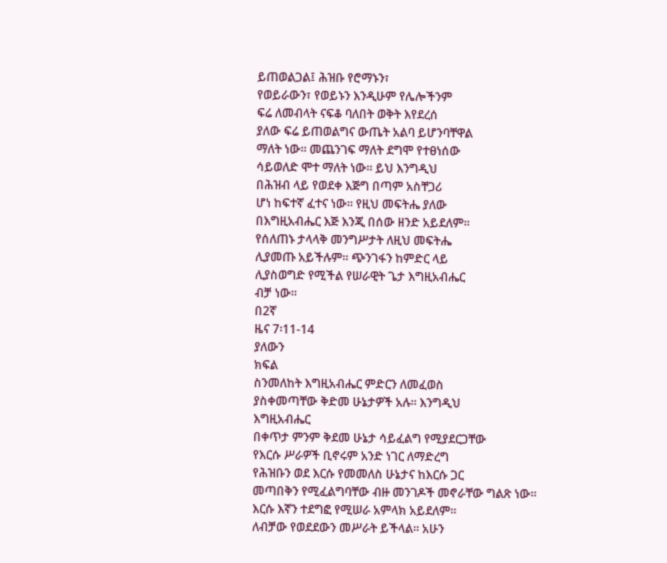ይጠወልጋል፤ ሕዝቡ የሮማኑን፣
የወይራውን፣ የወይኑን እንዲሁም የሌሎችንም
ፍሬ ለመብላት ናፍቆ ባለበት ወቅት እየደረሰ
ያለው ፍሬ ይጠወልግና ውጤት አልባ ይሆንባቸዋል
ማለት ነው፡፡ መጨንገፍ ማለት ደግሞ የተፀነሰው
ሳይወለድ ሞተ ማለት ነው፡፡ ይህ እንግዲህ
በሕዝብ ላይ የወደቀ እጅግ በጣም አስቸጋሪ
ሆነ ከፍተኛ ፈተና ነው፡፡ የዚህ መፍትሔ ያለው
በእግዚአብሔር እጅ እንጂ በሰው ዘንድ አይደለም፡፡
የሰለጠኑ ታላላቅ መንግሥታት ለዚህ መፍትሔ
ሊያመጡ አይችሉም፡፡ ጭንገፋን ከምድር ላይ
ሊያስወግድ የሚችል የሠራዊት ጌታ እግዚአብሔር
ብቻ ነው፡፡
በ2ኛ
ዜና 7፡11-14
ያለውን
ክፍል
ስንመለከት እግዚአብሔር ምድርን ለመፈወስ
ያስቀመጣቸው ቅድመ ሁኔታዎች አሉ፡፡ እንግዲህ
እግዚአብሔር
በቀጥታ ምንም ቅደመ ሁኔታ ሳይፈልግ የሚያደርጋቸው
የእርሱ ሥራዎች ቢኖሩም አንድ ነገር ለማድረግ
የሕዝቡን ወደ እርሱ የመመለስ ሁኔታና ከእርሱ ጋር
መጣበቅን የሚፈልግባቸው ብዙ መንገዶች መኖራቸው ግልጽ ነው፡፡
እርሱ እኛን ተደግፎ የሚሠራ አምላክ አይደለም፡፡
ለብቻው የወደደውን መሥራት ይችላል፡፡ አሁን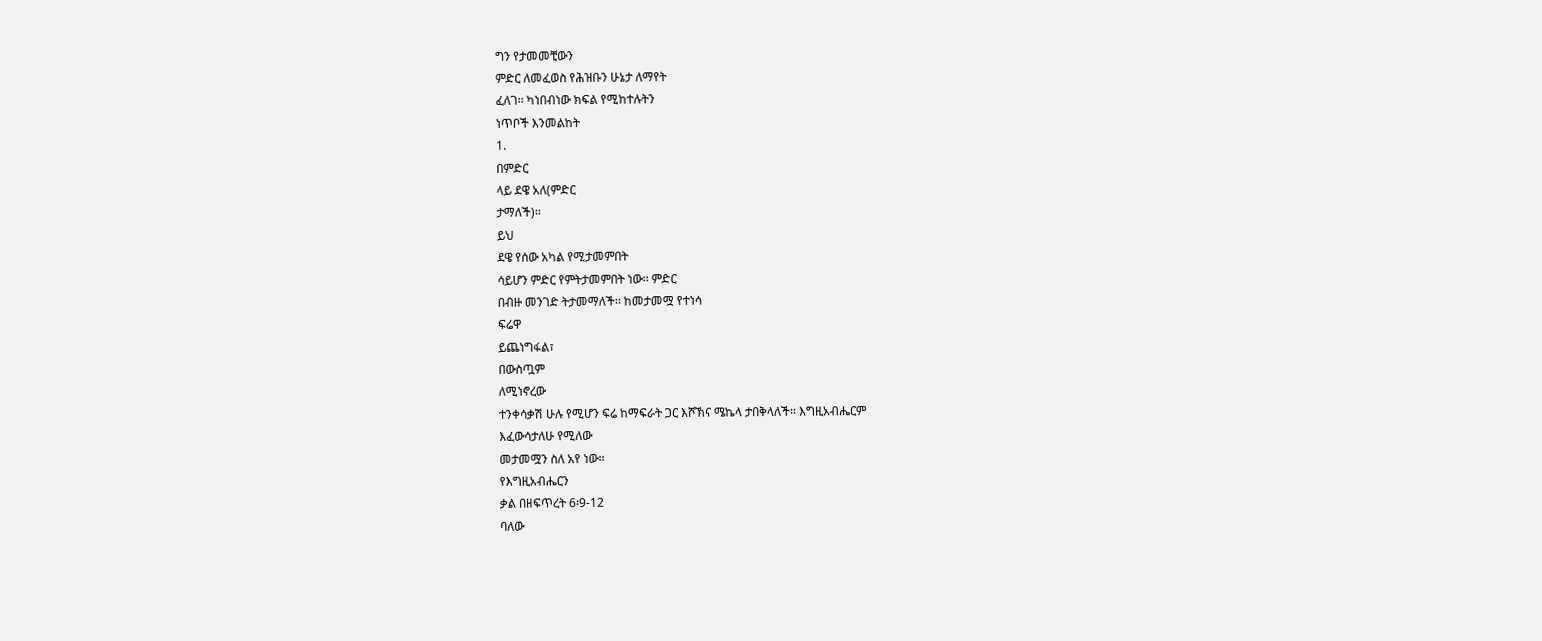ግን የታመመቺውን
ምድር ለመፈወስ የሕዝቡን ሁኔታ ለማየት
ፈለገ፡፡ ካነበብነው ክፍል የሚከተሉትን
ነጥቦች እንመልከት
1.
በምድር
ላይ ደዌ አለ(ምድር
ታማለች)፡፡
ይህ
ደዌ የሰው አካል የሚታመምበት
ሳይሆን ምድር የምትታመምበት ነው፡፡ ምድር
በብዙ መንገድ ትታመማለች፡፡ ከመታመሟ የተነሳ
ፍሬዋ
ይጨነግፋል፣
በውስጧም
ለሚነኖረው
ተንቀሳቃሽ ሁሉ የሚሆን ፍሬ ከማፍራት ጋር እሾኽና ሜኬላ ታበቅላለች፡፡ እግዚአብሔርም
እፈውሳታለሁ የሚለው
መታመሟን ስለ አየ ነው፡፡
የእግዚአብሔርን
ቃል በዘፍጥረት 6፡9-12
ባለው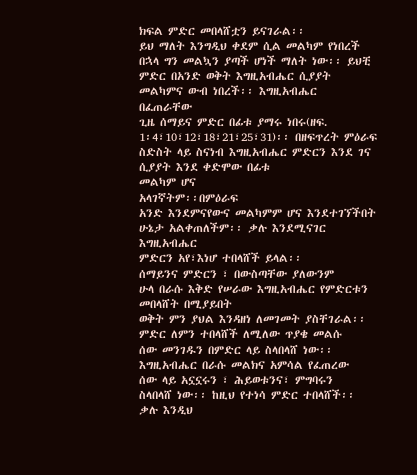ክፍል ምድር መበላሸቷን ይናገራል፡፡
ይህ ማለት እንግዲህ ቀደም ሲል መልካም የነበረች
በኋላ ግን መልኳን ያጣች ሆነች ማለት ነው፡፡ ይህቺ
ምድር በአንድ ወቅት እግዚአብሔር ሲያያት
መልካምና ውብ ነበረች፡፡ እግዚአብሔር
በፈጠራቸው
ጊዜ ሰማይና ምድር በፊቱ ያማሩ ነበሩ(ዘፍ.
1፡4፣10፣12፣18፣21፣25፣31)፡፡ በዘፍጥረት ምዕራፍ ስድስት ላይ ስናነብ እግዚአብሔር ምድርን እንደ ገና ሲያያት እንደ ቀድሞው በፊቱ
መልካም ሆና
አላገኛትም፡፡በምዕራፍ
አንድ እንደምናየውና መልካምም ሆና እንደተገኘችበት
ሁኔታ አልቀጠለችም፡፡ ቃሉ እንደሚናገር
እግዚአብሔር
ምድርን አየ፣እነሆ ተበላሸች ይላል፡፡
ሰማይንና ምድርን ፣ በውስጣቸው ያለውንም
ሁላ በራሱ እቅድ የሠራው እግዚአብሔር የምድርቱን
መበላሸት በሚያይበት
ወቅት ምን ያህል እንዳዘነ ለመገመት ያስቸገራል፡፡
ምድር ለምን ተበላሸች ለሚለው ጥያቄ መልሱ
ሰው መንገዱን በምድር ላይ ስላበላሸ ነው፡፡
እግዚአብሔር በራሱ መልክና አምሳል የፈጠረው
ሰው ላይ አኗኗሩን ፣ ሕይወቱንና፣ ምግባሩን
ስላበላሸ ነው፡፡ ከዚህ የተነሳ ምድር ተበላሸች፡፡
ቃሉ እንዲህ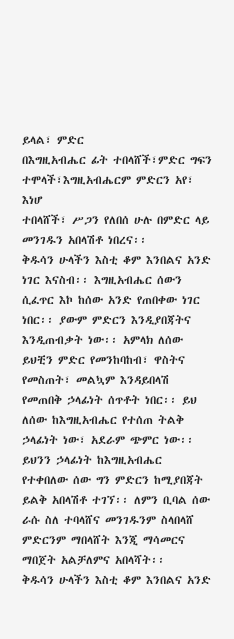ይላል፣ ምድር
በእግዚአብሔር ፊት ተበላሸች፣ምድር ግፍን
ተሞላች፣እግዚአብሔርም ምድርን አየ፣ እነሆ
ተበላሸች፣ ሥጋን የለበሰ ሁሉ በምድር ላይ
መንገዱን አበላሽቶ ነበረና፡፡
ቅዱሳን ሁላችን እስቲ ቆም እንበልና አንድ ነገር እናስብ፡፡ እግዚአብሔር ሰውን ሲፈጥር እኮ ከሰው አንድ የጠበቀው ነገር ነበር፡፡ ያውም ምድርን እንዲያበጃትና እንዲጠብቃት ነው፡፡ አምላክ ለሰው ይህቺን ምድር የመንከባከብ፣ ዋስትና የመስጠት፣ መልኳም እንዳይበላሽ የመጠበቅ ኃላፊነት ሰጥቶት ነበር፡፡ ይህ ለሰው ከእግዚአብሔር የተሰጠ ትልቅ ኃላፊነት ነው፣ አደራም ጭምር ነው፡፡ ይህንን ኃላፊነት ከእግዚአብሔር የተቀበለው ሰው ግን ምድርን ከሚያበጃት ይልቅ አበላሽቶ ተገኘ፡፡ ለምን ቢባል ሰው ራሱ ስለ ተባላሸና መንገዱንም ስላበላሸ ምድርንም ማበላሸት እንጂ ማሳመርና ማበጀት አልቻለምና አበላሻት፡፡
ቅዱሳን ሁላችን እስቲ ቆም እንበልና አንድ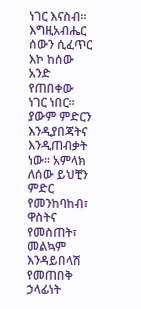ነገር እናስብ፡፡ እግዚአብሔር ሰውን ሲፈጥር እኮ ከሰው አንድ የጠበቀው ነገር ነበር፡፡ ያውም ምድርን እንዲያበጃትና እንዲጠብቃት ነው፡፡ አምላክ ለሰው ይህቺን ምድር የመንከባከብ፣ ዋስትና የመስጠት፣ መልኳም እንዳይበላሽ የመጠበቅ ኃላፊነት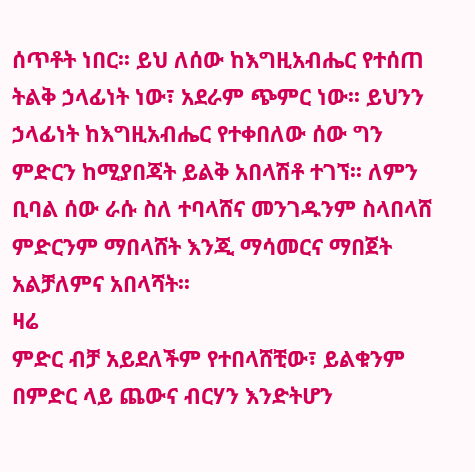ሰጥቶት ነበር፡፡ ይህ ለሰው ከእግዚአብሔር የተሰጠ ትልቅ ኃላፊነት ነው፣ አደራም ጭምር ነው፡፡ ይህንን ኃላፊነት ከእግዚአብሔር የተቀበለው ሰው ግን ምድርን ከሚያበጃት ይልቅ አበላሽቶ ተገኘ፡፡ ለምን ቢባል ሰው ራሱ ስለ ተባላሸና መንገዱንም ስላበላሸ ምድርንም ማበላሸት እንጂ ማሳመርና ማበጀት አልቻለምና አበላሻት፡፡
ዛሬ
ምድር ብቻ አይደለችም የተበላሸቺው፣ ይልቁንም
በምድር ላይ ጨውና ብርሃን እንድትሆን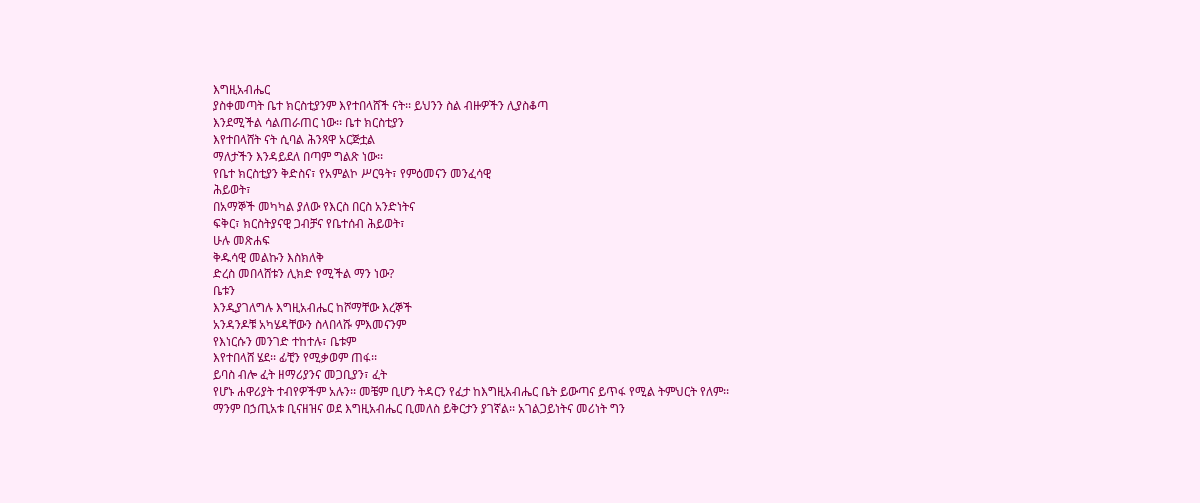እግዚአብሔር
ያስቀመጣት ቤተ ክርስቲያንም እየተበላሸች ናት፡፡ ይህንን ስል ብዙዎችን ሊያስቆጣ
እንደሚችል ሳልጠራጠር ነው፡፡ ቤተ ክርስቲያን
እየተበላሸት ናት ሲባል ሕንጻዋ አርጅቷል
ማለታችን እንዳይደለ በጣም ግልጽ ነው፡፡
የቤተ ክርስቲያን ቅድስና፣ የአምልኮ ሥርዓት፣ የምዕመናን መንፈሳዊ
ሕይወት፣
በአማኞች መካካል ያለው የእርስ በርስ አንድነትና
ፍቅር፣ ክርስትያናዊ ጋብቻና የቤተሰብ ሕይወት፣
ሁሉ መጽሐፍ
ቅዱሳዊ መልኩን እስክለቅ
ድረስ መበላሸቱን ሊክድ የሚችል ማን ነው?
ቤቱን
እንዲያገለግሉ እግዚአብሔር ከሾማቸው እረኞች
አንዳንዶቹ አካሄዳቸውን ስላበላሹ ምእመናንም
የእነርሱን መንገድ ተከተሉ፣ ቤቱም
እየተበላሸ ሄደ፡፡ ፊቺን የሚቃወም ጠፋ፡፡
ይባስ ብሎ ፈት ዘማሪያንና መጋቢያን፣ ፈት
የሆኑ ሐዋሪያት ተብየዎችም አሉን፡፡ መቼም ቢሆን ትዳርን የፈታ ከእግዚአብሔር ቤት ይውጣና ይጥፋ የሚል ትምህርት የለም፡፡ ማንም በኃጢአቱ ቢናዘዝና ወደ እግዚአብሔር ቢመለስ ይቅርታን ያገኛል፡፡ አገልጋይነትና መሪነት ግን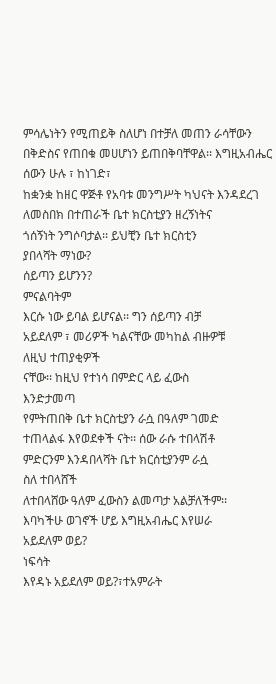ምሳሌነትን የሚጠይቅ ስለሆነ በተቻለ መጠን ራሳቸውን በቅድስና የጠበቁ መሀሆነን ይጠበቅባቸዋል፡፡ እግዚአብሔር
ሰውን ሁሉ ፣ ከነገድ፣
ከቋንቋ ከዘር ዋጅቶ የአባቱ መንግሥት ካህናት እንዳደረገ
ለመስበክ በተጠራች ቤተ ክርስቲያን ዘረኝነትና
ጎሰኝነት ንግሶባታል፡፡ ይህቺን ቤተ ክርስቲን
ያበላሻት ማነው?
ሰይጣን ይሆንን?
ምናልባትም
እርሱ ነው ይባል ይሆናል፡፡ ግን ሰይጣን ብቻ
አይደለም ፣ መሪዎች ካልናቸው መካከል ብዙዎቹ
ለዚህ ተጠያቂዎች
ናቸው፡፡ ከዚህ የተነሳ በምድር ላይ ፈውስ
እንድታመጣ
የምትጠበቅ ቤተ ክርስቲያን ራሷ በዓለም ገመድ
ተጠላልፋ እየወደቀች ናት፡፡ ሰው ራሱ ተበላሽቶ
ምድርንም እንዳበላሻት ቤተ ክርሰቲያንም ራሷ
ስለ ተበላሸች
ለተበላሸው ዓለም ፈውስን ልመጣታ አልቻለችም፡፡
እባካችሁ ወገኖች ሆይ እግዚአብሔር እየሠራ
አይደለም ወይ?
ነፍሳት
እየዳኑ አይደለም ወይ?፣ተአምራት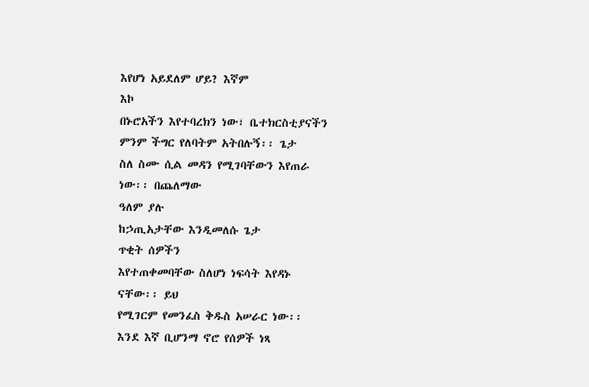እየሆነ አይደለም ሆይ? እኛም
እኮ
በኑሮአችን እየተባረክን ነው፣ ቤተክርስቲያናችን
ምንም ችግር የለባትም አትበሉኝ፡፡ ጌታ
ስለ ስሙ ሲል መዳን የሚገባቸውን እየጠራ
ነው፡፡ በጨለማው
ዓለም ያሉ
ከኃጢአታቸው እንዲመለሱ ጌታ
ጥቂት ሰዎችን
እየተጠቀመባቸው ስለሆነ ነፍሳት እየዳኑ
ናቸው፡፡ ይህ
የሚገርም የመንፈስ ቅዱስ አሠራር ነው፡፡
እንደ እኛ ቢሆንማ ኖሮ የሰዎች ነጻ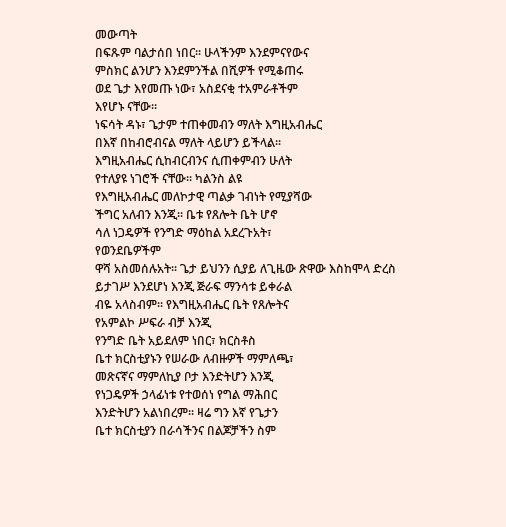መውጣት
በፍጹም ባልታሰበ ነበር፡፡ ሁላችንም እንደምናየውና
ምስክር ልንሆን እንደምንችል በሺዎች የሚቆጠሩ
ወደ ጌታ እየመጡ ነው፣ አስደናቂ ተአምራቶችም
እየሆኑ ናቸው፡፡
ነፍሳት ዳኑ፣ ጌታም ተጠቀመብን ማለት እግዚአብሔር
በእኛ በከብሮብናል ማለት ላይሆን ይችላል፡፡
እግዚአብሔር ሲከብርብንና ሲጠቀምብን ሁለት
የተለያዩ ነገሮች ናቸው፡፡ ካልንስ ልዩ
የእግዚአብሔር መለኮታዊ ጣልቃ ገብነት የሚያሻው
ችግር አለብን እንጂ፡፡ ቤቱ የጸሎት ቤት ሆኖ
ሳለ ነጋዴዎች የንግድ ማዕከል አደረጉአት፣
የወንደቤዎችም
ዋሻ አስመሰሉአት፡፡ ጌታ ይህንን ሲያይ ለጊዜው ጽዋው እስከሞላ ድረስ
ይታገሥ እንደሆነ እንጂ ጅራፍ ማንሳቱ ይቀራል
ብዬ አላስብም፡፡ የእግዚአብሔር ቤት የጸሎትና
የአምልኮ ሥፍራ ብቻ እንጂ
የንግድ ቤት አይደለም ነበር፣ ክርስቶስ
ቤተ ክርስቲያኑን የሠራው ለብዙዎች ማምለጫ፣
መጽናኛና ማምለኪያ ቦታ እንድትሆን እንጂ
የነጋዴዎች ኃላፊነቱ የተወሰነ የግል ማሕበር
እንድትሆን አልነበረም፡፡ ዛሬ ግን እኛ የጌታን
ቤተ ክርስቲያን በራሳችንና በልጆቻችን ስም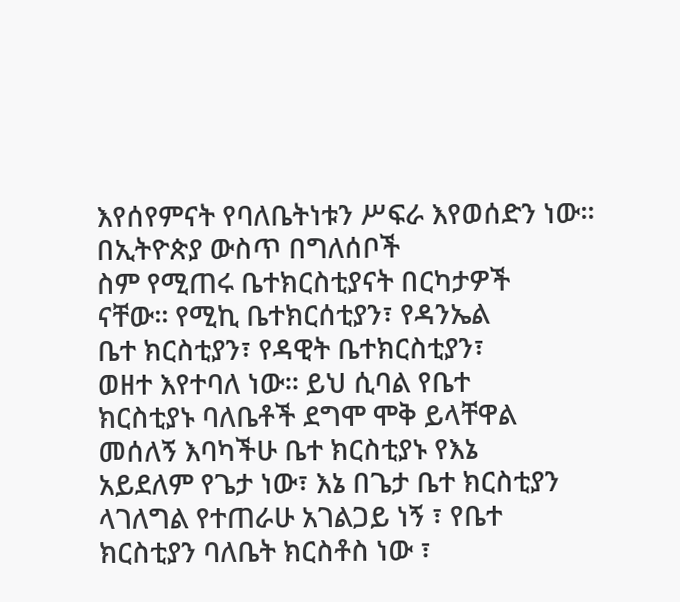እየሰየምናት የባለቤትነቱን ሥፍራ እየወሰድን ነው፡፡ በኢትዮጵያ ውስጥ በግለሰቦች
ስም የሚጠሩ ቤተክርስቲያናት በርካታዎች
ናቸው፡፡ የሚኪ ቤተክርሰቲያን፣ የዳንኤል
ቤተ ክርስቲያን፣ የዳዊት ቤተክርስቲያን፣
ወዘተ እየተባለ ነው፡፡ ይህ ሲባል የቤተ
ክርስቲያኑ ባለቤቶች ደግሞ ሞቅ ይላቸዋል
መሰለኝ እባካችሁ ቤተ ክርስቲያኑ የእኔ
አይደለም የጌታ ነው፣ እኔ በጌታ ቤተ ክርስቲያን
ላገለግል የተጠራሁ አገልጋይ ነኝ ፣ የቤተ
ክርስቲያን ባለቤት ክርስቶስ ነው ፣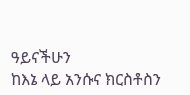ዓይናችሁን
ከእኔ ላይ አንሱና ክርስቶስን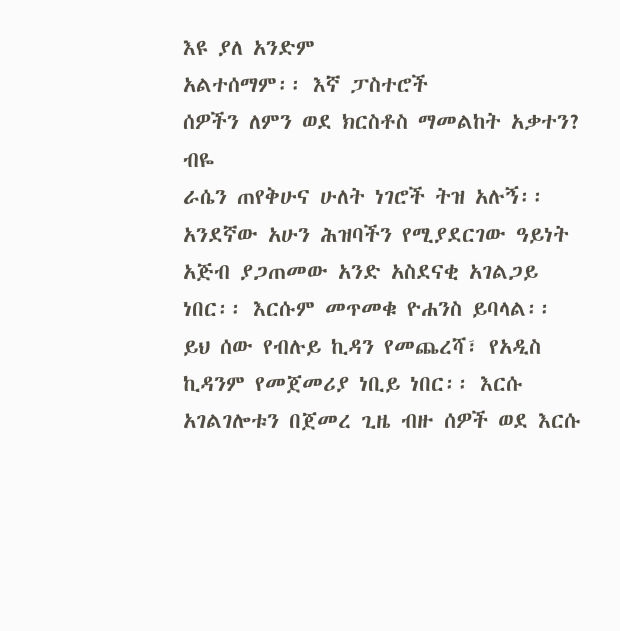እዩ ያለ አንድም
አልተሰማም፡፡ እኛ ፓስተሮች
ሰዎችን ለምን ወደ ክርስቶስ ማመልከት አቃተን?
ብዬ
ራሴን ጠየቅሁና ሁለት ነገሮች ትዝ አሉኝ፡፡
አንደኛው አሁን ሕዝባችን የሚያደርገው ዓይነት
አጅብ ያጋጠመው አንድ አስደናቂ አገልጋይ
ነበር፡፡ እርሱም መጥመቁ ዮሐንስ ይባላል፡፡
ይህ ሰው የብሉይ ኪዳን የመጨረሻ፣ የአዲስ
ኪዳንም የመጀመሪያ ነቢይ ነበር፡፡ እርሱ
አገልገሎቱን በጀመረ ጊዜ ብዙ ሰዎች ወደ እርሱ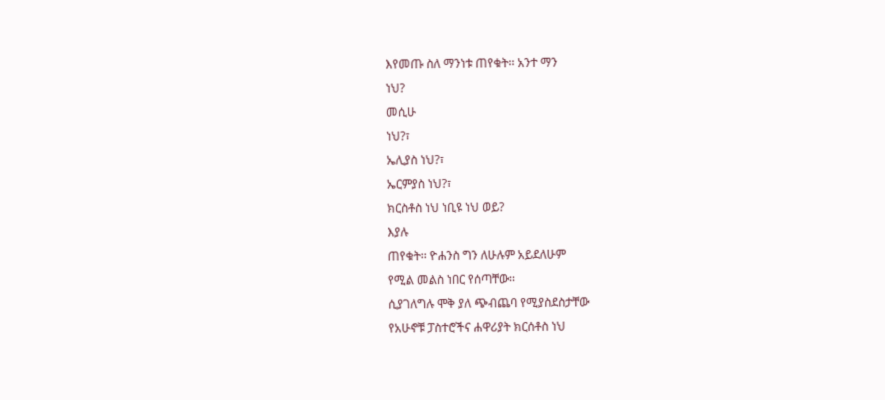እየመጡ ስለ ማንነቱ ጠየቁት፡፡ አንተ ማን
ነህ?
መሲሁ
ነህ?፣
ኤሊያስ ነህ?፣
ኤርምያስ ነህ?፣
ክርስቶስ ነህ ነቢዩ ነህ ወይ?
እያሉ
ጠየቁት፡፡ ዮሐንስ ግን ለሁሉም አይደለሁም
የሚል መልስ ነበር የሰጣቸው፡፡
ሲያገለግሉ ሞቅ ያለ ጭብጨባ የሚያስደስታቸው
የአሁኖቹ ፓስተሮችና ሐዋሪያት ክርሰቶስ ነህ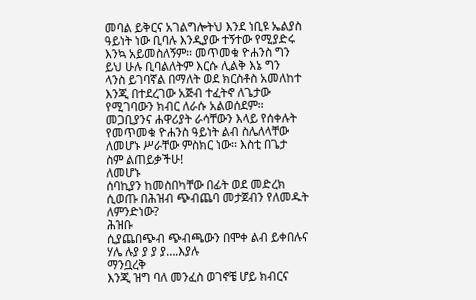መባል ይቅርና አገልግሎትህ እንደ ነቢዩ ኤልያስ
ዓይነት ነው ቢባሉ እንዲያው ተኝተው የሚያድሩ
እንኳ አይመስለኝም፡፡ መጥመቁ ዮሐንስ ግን
ይህ ሁሉ ቢባልለትም እርሱ ሊልቅ እኔ ግን
ላንስ ይገባኛል በማለት ወደ ክርስቶስ አመለከተ
እንጂ በተደረገው አጅብ ተፈትኖ ለጌታው
የሚገባውን ክብር ለራሱ አልወሰደም፡፡
መጋቢያንና ሐዋሪያት ራሳቸውን እላይ የሰቀሉት
የመጥመቁ ዮሐንስ ዓይነት ልብ ስሌለላቸው
ለመሆኑ ሥራቸው ምስክር ነው፡፡ እስቲ በጌታ
ስም ልጠይቃችሁ!
ለመሆኑ
ሰባኪያን ከመስበካቸው በፊት ወደ መድረክ
ሲወጡ በሕዝብ ጭብጨባ መታጀብን የለመዱት
ለምንድነው?
ሕዝቡ
ሲያጨበጭብ ጭብጫውን በሞቀ ልብ ይቀበሉና
ሃሌ ሉያ ያ ያ ያ….እያሉ
ማንቧረቅ
እንጂ ዝግ ባለ መንፈስ ወገኖቼ ሆይ ክብርና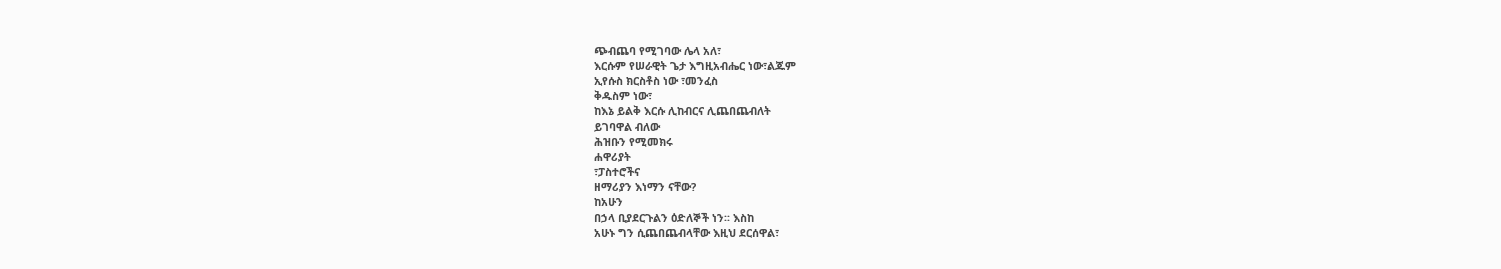ጭብጨባ የሚገባው ሌላ አለ፣
እርሱም የሠራዊት ጌታ እግዚአብሔር ነው፣ልጁም
ኢየሱስ ክርስቶስ ነው ፣መንፈስ
ቅዱስም ነው፣
ከእኔ ይልቅ እርሱ ሊከብርና ሊጨበጨብለት
ይገባዋል ብለው
ሕዝቡን የሚመክሩ
ሐዋሪያት
፣ፓስተሮችና
ዘማሪያን እነማን ናቸው?
ከአሁን
በኃላ ቢያደርጉልን ዕድለኞች ነን፡፡ እስከ
አሁኑ ግን ሲጨበጨብላቸው እዚህ ደርሰዋል፣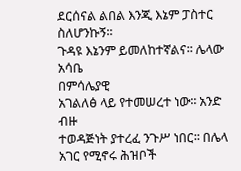ደርሰናል ልበል እንጂ እኔም ፓስተር ስለሆንኩኝ፡፡
ጉዳዩ እኔንም ይመለከተኛልና፡፡ ሌላው አሳቤ
በምሳሌያዊ
አገልለፅ ላይ የተመሠረተ ነው፡፡ አንድ ብዙ
ተወዳጅነት ያተረፈ ንጉሥ ነበር፡፡ በሌላ
አገር የሚኖሩ ሕዝቦች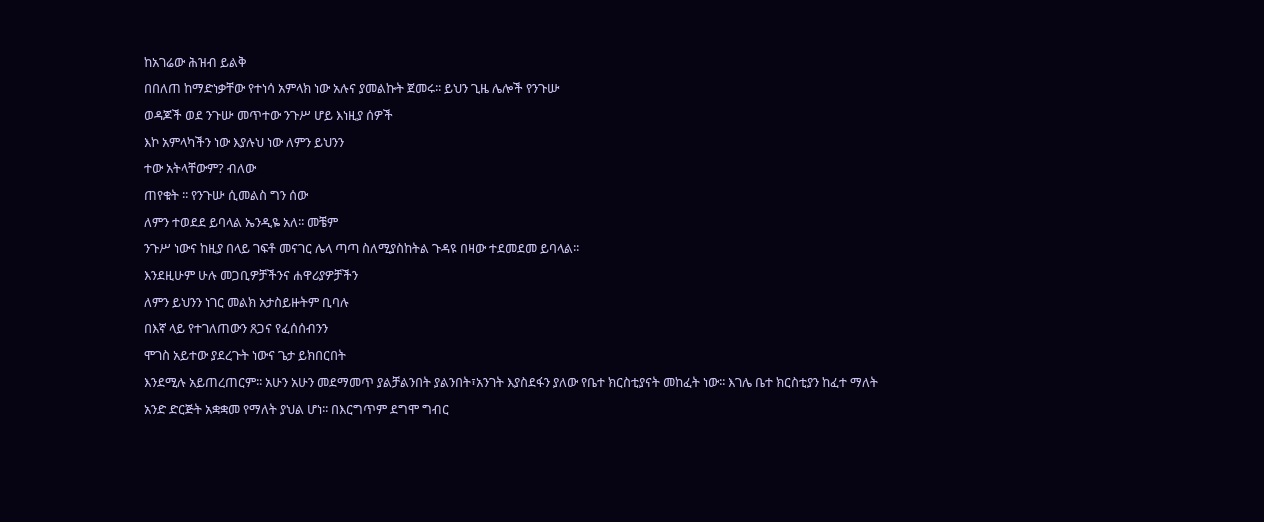ከአገሬው ሕዝብ ይልቅ
በበለጠ ከማድነቃቸው የተነሳ አምላክ ነው አሉና ያመልኩት ጀመሩ፡፡ ይህን ጊዜ ሌሎች የንጉሡ
ወዳጆች ወደ ንጉሡ መጥተው ንጉሥ ሆይ እነዚያ ሰዎች
እኮ አምላካችን ነው እያሉህ ነው ለምን ይህንን
ተው አትላቸውም? ብለው
ጠየቁት ፡፡ የንጉሡ ሲመልስ ግን ሰው
ለምን ተወደደ ይባላል ኤንዲዬ አለ፡፡ መቼም
ንጉሥ ነውና ከዚያ በላይ ገፍቶ መናገር ሌላ ጣጣ ስለሚያስከትል ጉዳዩ በዛው ተደመደመ ይባላል፡፡
እንደዚሁም ሁሉ መጋቢዎቻችንና ሐዋሪያዎቻችን
ለምን ይህንን ነገር መልክ አታስይዙትም ቢባሉ
በእኛ ላይ የተገለጠውን ጸጋና የፈሰሰብንን
ሞገስ አይተው ያደረጉት ነውና ጌታ ይክበርበት
እንደሚሉ አይጠረጠርም፡፡ አሁን አሁን መደማመጥ ያልቻልንበት ያልንበት፣አንገት እያስደፋን ያለው የቤተ ክርስቲያናት መከፈት ነው፡፡ እገሌ ቤተ ክርስቲያን ከፈተ ማለት አንድ ድርጅት አቋቋመ የማለት ያህል ሆነ፡፡ በእርግጥም ደግሞ ግብር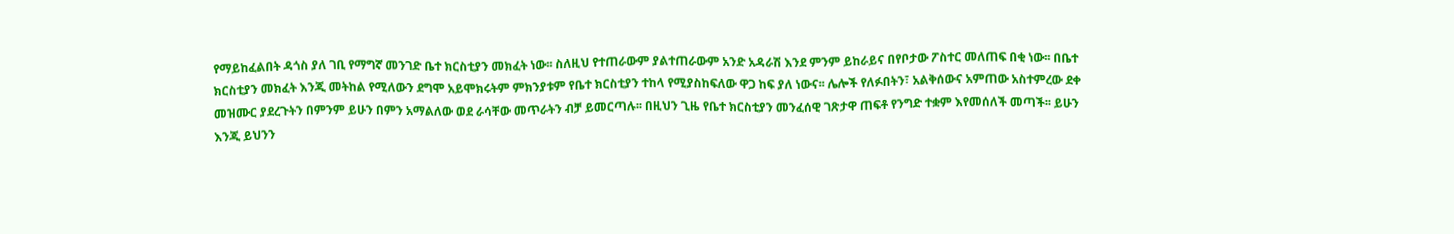የማይከፈልበት ዳጎስ ያለ ገቢ የማግኛ መንገድ ቤተ ክርስቲያን መክፈት ነው፡፡ ስለዚህ የተጠራውም ያልተጠራውም አንድ አዳራሽ እንደ ምንም ይከራይና በየቦታው ፖስተር መለጠፍ በቂ ነው፡፡ በቤተ ክርስቲያን መክፈት እንጂ መትከል የሚለውን ደግሞ አይሞክሩትም ምክንያቱም የቤተ ክርስቲያን ተከላ የሚያስከፍለው ዋጋ ከፍ ያለ ነውና፡፡ ሌሎች የለፉበትን፣ አልቅሰውና አምጠው አስተምረው ደቀ መዝሙር ያደረጉትን በምንም ይሁን በምን አማልለው ወደ ራሳቸው መጥራትን ብቻ ይመርጣሉ፡፡ በዚህን ጊዜ የቤተ ክርስቲያን መንፈሰዊ ገጽታዋ ጠፍቶ የንግድ ተቋም እየመሰለች መጣች፡፡ ይሁን
እንጂ ይህንን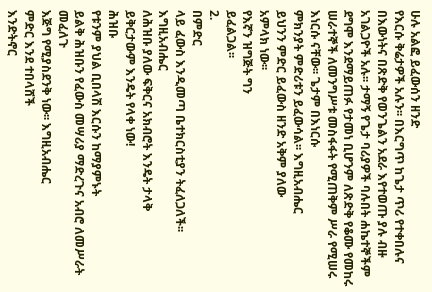ሁሉ አልፎ ይፈውሰን ዘንድ
የእርሱ ቅሬታዎች አሉን፡፡ በእርግጥ ከጌታ ጥሪ የተቀበሉና በእውነትና በጽድቅ የወንጌልን አደራ እየተወጡ ያሉ ብዙ አገልጋዮች አሉ፡፡ ታማኝ የጌታ ባሪያዎች ባሉበት ሐኬተኞችም ደግሞ እንደማይጠፉ የታመነ ቢሆንም ለጽድቅ የቆሙ የመከሩ ሠራተኞች ለመንግሥቱ መስፋፋት የሚጠቅም ሥራ የሚሠሩ እነርሱ ናቸው፡፡ ጌታም በእነርሱ
ምክንያት ምድሪቱን ይፈውሳል፡፡ እግዚአብሔር
ይህንን ምድር ይፈውስ ዘንድ አቅም ያለው
አምላክ ነው፡፡
የእኛን ዝግጅት ግን
ይፈልጋል፡፡
2.
በምድር
ላይ ፈውስ እንዲመጣ ቤተክርስቲያን ትፈለጋለች፡፡
እግዚአብሔር
ለሕዝቡ ያለው ፍቅርና አክብሮት እንዴት ታላቅ
ይቅርታውም እንዴት የላቀ ነው!
ሕዝቡ
የቱንም ያህል ቢበላሽ እርሱን ከማያምኑት
ይልቅ ሕዝቡን የፈውስ መሣሪያ ማድረጉና አብሮ ለመሥራት መፈለጉ
እጅግ የሚያስደንቅ ነው፡፡ እግዚአብሔር
ምድር እንደ ተበላሸች
እንድትኖር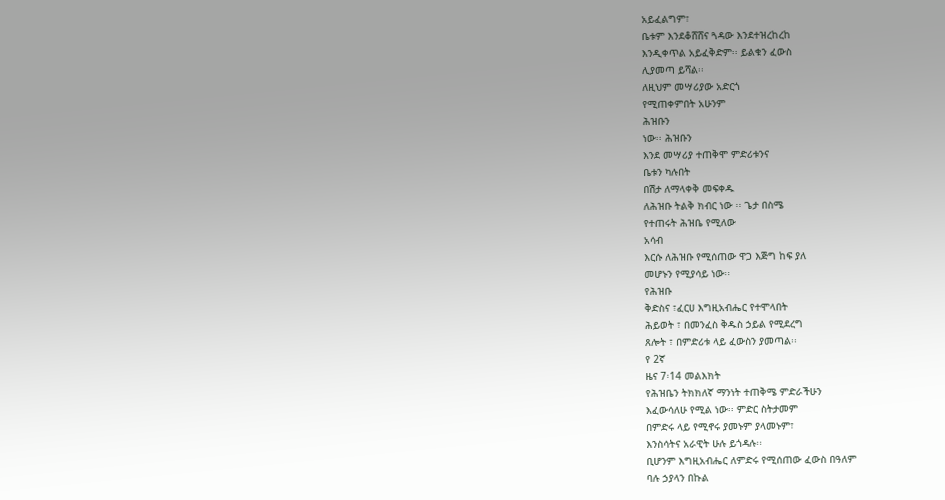አይፈልግም፣
ቤቱም እንደቆሸሸና ጓዳው እንደተዝረከረከ
እንዲቀጥል አይፈቅድም፡፡ ይልቁን ፈውስ
ሊያመጣ ይሻል፡፡
ለዚህም መሣሪያው አድርጎ
የሚጠቀምበት አሁንም
ሕዝቡን
ነው፡፡ ሕዝቡን
እንደ መሣሪያ ተጠቅሞ ምድሪቱንና
ቤቱን ካሉበት
በሽታ ለማላቀቅ መፍቀዱ
ለሕዝቡ ትልቅ ክብር ነው ፡፡ ጌታ በስሜ
የተጠሩት ሕዝቤ የሚለው
አሳብ
እርሱ ለሕዝቡ የሚሰጠው ዋጋ እጅግ ከፍ ያለ
መሆኑን የሚያሳይ ነው፡፡
የሕዝቡ
ቅድስና ፣ፈርሀ እግዚአብሔር የተሞላበት
ሕይወት ፣ በመንፈስ ቅዱስ ኃይል የሚደረግ
ጸሎት ፣ በምድሪቱ ላይ ፈውስን ያመጣል፡፡
የ 2ኛ
ዜና 7፡14 መልእክት
የሕዝቤን ትክክለኛ ማንነት ተጠቅሜ ምድራችሁን
እፈውሳለሁ የሚል ነው፡፡ ምድር ስትታመም
በምድሩ ላይ የሚኖሩ ያመኑም ያላመኑም፣
እንስሳትና አራዊት ሁሉ ይጎዳሉ፡፡
ቢሆንም እግዚአብሔር ለምድሩ የሚሰጠው ፈውስ በዓለም
ባሉ ኃያላን በኩል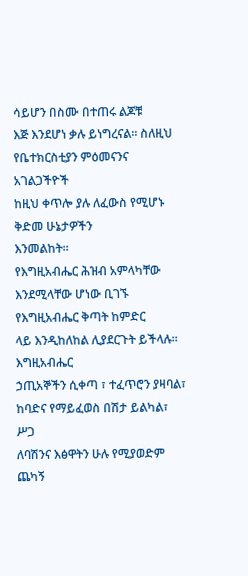ሳይሆን በስሙ በተጠሩ ልጆቹ
እጅ እንደሆነ ቃሉ ይነግረናል፡፡ ስለዚህ
የቤተክርስቲያን ምዕመናንና አገልጋችዮች
ከዚህ ቀጥሎ ያሉ ለፈውስ የሚሆኑ ቅድመ ሁኔታዎችን
እንመልከት፡፡
የእግዚአብሔር ሕዝብ አምላካቸው እንደሚላቸው ሆነው ቢገኙ የእግዚአብሔር ቅጣት ከምድር
ላይ እንዲከለከል ሊያደርጉት ይችላሉ፡፡
እግዚአብሔር
ኃጢአኞችን ሲቀጣ ፣ ተፈጥሮን ያዛባል፣
ከባድና የማይፈወስ በሽታ ይልካል፣ ሥጋ
ለባሽንና እፅዋትን ሁሉ የሚያወድም ጨካኝ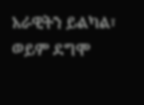አራዊትን ይልካል፣ ወይም ደግሞ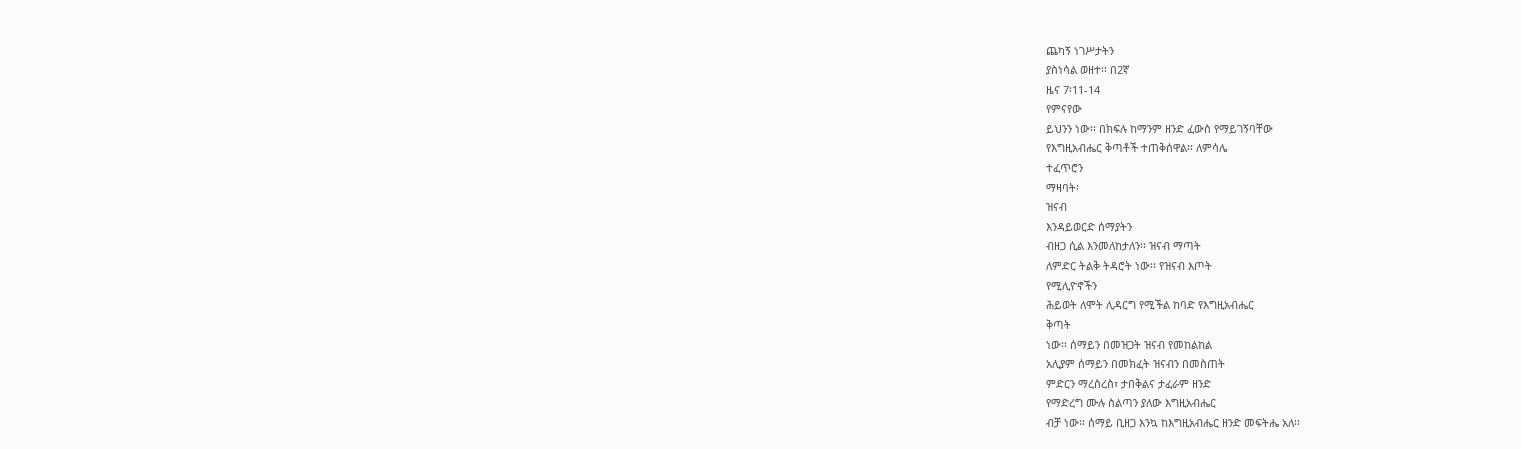ጨካኝ ነገሥታትን
ያስነሳል ወዘተ፡፡ በ2ኛ
ዜና 7፡11-14
የምናየው
ይህንን ነው፡፡ በክፍሉ ከማንም ዘንድ ፈውስ የማይገኝባቸው
የእግዚአብሔር ቅጣቶች ተጠቅሰዋል፡፡ ለምሳሌ
ተፈጥሮን
ማዛባት፡
ዝናብ
እንዳይወርድ ሰማያትን
ብዘጋ ሲል እንመለከታለን፡፡ ዝናብ ማጣት
ለምድር ትልቅ ትዳሮት ነው፡፡ የዝናብ እጦት
የሚሊዮኖችን
ሕይወት ለሞት ሊዳርግ የሚችል ከባድ የእግዚአብሔር
ቅጣት
ነው፡፡ ሰማይን በመዝጋት ዝናብ የመከልከል
አሊያም ሰማይን በመክፈት ዝናብን በመስጠት
ምድርን ማረስረስ፣ ታበቅልና ታፈራም ዘንድ
የማድረግ ሙሉ ስልጣን ያለው እግዚአብሔር
ብቻ ነው፡፡ ሰማይ ቢዘጋ እንኳ ከእግዚአብሔር ዘንድ መፍትሔ አለ፡፡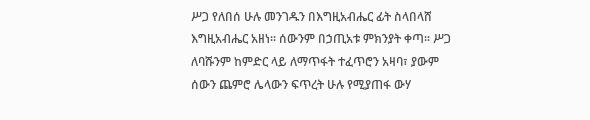ሥጋ የለበሰ ሁሉ መንገዱን በእግዚአብሔር ፊት ስላበላሸ እግዚአብሔር አዘነ፡፡ ሰውንም በኃጢአቱ ምክንያት ቀጣ፡፡ ሥጋ ለባሹንም ከምድር ላይ ለማጥፋት ተፈጥሮን አዛባ፣ ያውም ሰውን ጨምሮ ሌላውን ፍጥረት ሁሉ የሚያጠፋ ውሃ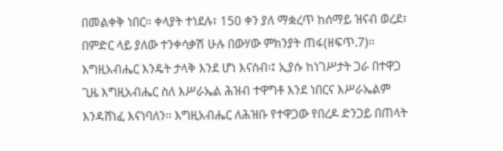በመልቀቅ ነበር፡፡ ቀላያት ተነደሉ፣ 150 ቀን ያለ ማቋረጥ ከሰማይ ዝናብ ወረደ፣ በምድር ላይ ያለው ተንቀሳቃሽ ሁሉ በውሃው ምክንያት ጠፋ(ዘፍጥ.7)፡፡ እግዚአብሔር እንዴት ታላቅ እንደ ሆነ እናስብ፡፤ ኢያሱ ከነገሥታት ጋራ በተዋጋ ጊዜ እግዚአብሔር ስለ እሥራኤል ሕዝብ ተዋግቶ እንደ ነበርና እሥራኤልም እንዳሸነፈ እናነባለን፡፡ እግዚአብሔር ለሕዝቡ የተዋጋው የበረዶ ድንጋይ በጠላት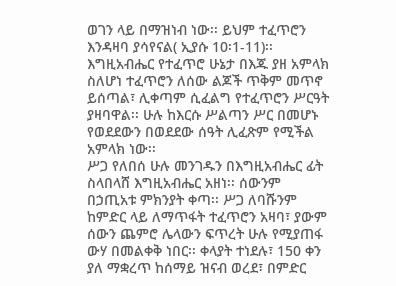ወገን ላይ በማዝነብ ነው፡፡ ይህም ተፈጥሮን እንዳዛባ ያሳየናል( ኢያሱ 10፡1-11)፡፡ እግዚአብሔር የተፈጥሮ ሁኔታ በእጁ ያዘ አምላክ ስለሆነ ተፈጥሮን ለሰው ልጆች ጥቅም መጥኖ ይሰጣል፣ ሊቀጣም ሲፈልግ የተፈጥሮን ሥርዓት ያዛባዋል፡፡ ሁሉ ከእርሱ ሥልጣን ሥር በመሆኑ የወደደውን በወደደው ሰዓት ሊፈጽም የሚችል አምላክ ነው፡፡
ሥጋ የለበሰ ሁሉ መንገዱን በእግዚአብሔር ፊት ስላበላሸ እግዚአብሔር አዘነ፡፡ ሰውንም በኃጢአቱ ምክንያት ቀጣ፡፡ ሥጋ ለባሹንም ከምድር ላይ ለማጥፋት ተፈጥሮን አዛባ፣ ያውም ሰውን ጨምሮ ሌላውን ፍጥረት ሁሉ የሚያጠፋ ውሃ በመልቀቅ ነበር፡፡ ቀላያት ተነደሉ፣ 150 ቀን ያለ ማቋረጥ ከሰማይ ዝናብ ወረደ፣ በምድር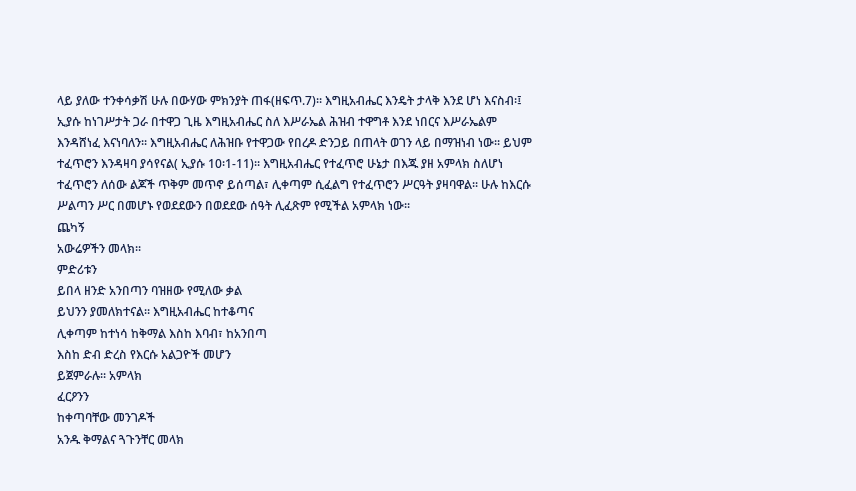ላይ ያለው ተንቀሳቃሽ ሁሉ በውሃው ምክንያት ጠፋ(ዘፍጥ.7)፡፡ እግዚአብሔር እንዴት ታላቅ እንደ ሆነ እናስብ፡፤ ኢያሱ ከነገሥታት ጋራ በተዋጋ ጊዜ እግዚአብሔር ስለ እሥራኤል ሕዝብ ተዋግቶ እንደ ነበርና እሥራኤልም እንዳሸነፈ እናነባለን፡፡ እግዚአብሔር ለሕዝቡ የተዋጋው የበረዶ ድንጋይ በጠላት ወገን ላይ በማዝነብ ነው፡፡ ይህም ተፈጥሮን እንዳዛባ ያሳየናል( ኢያሱ 10፡1-11)፡፡ እግዚአብሔር የተፈጥሮ ሁኔታ በእጁ ያዘ አምላክ ስለሆነ ተፈጥሮን ለሰው ልጆች ጥቅም መጥኖ ይሰጣል፣ ሊቀጣም ሲፈልግ የተፈጥሮን ሥርዓት ያዛባዋል፡፡ ሁሉ ከእርሱ ሥልጣን ሥር በመሆኑ የወደደውን በወደደው ሰዓት ሊፈጽም የሚችል አምላክ ነው፡፡
ጨካኝ
አውሬዎችን መላክ፡፡
ምድሪቱን
ይበላ ዘንድ አንበጣን ባዝዘው የሚለው ቃል
ይህንን ያመለክተናል፡፡ እግዚአብሔር ከተቆጣና
ሊቀጣም ከተነሳ ከቅማል እስከ እባብ፣ ከአንበጣ
እስከ ድብ ድረስ የእርሱ አልጋዮች መሆን
ይጀምራሉ፡፡ አምላክ
ፈርዖንን
ከቀጣባቸው መንገዶች
አንዱ ቅማልና ጓጉንቸር መላክ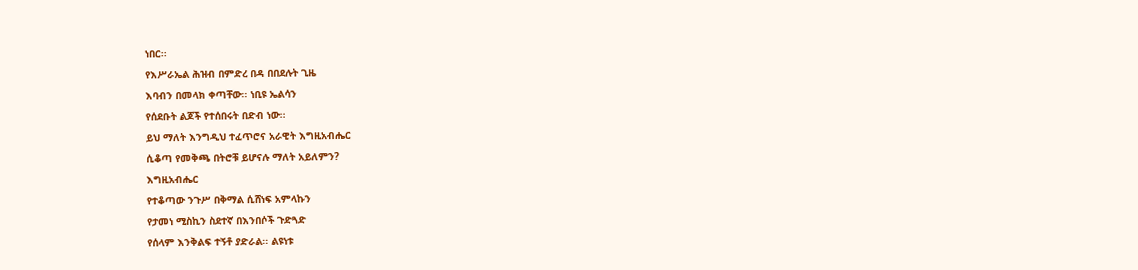ነበር፡፡
የእሥራኤል ሕዝብ በምድረ በዳ በበደሉት ጊዜ
እባብን በመላክ ቀጣቸው፡፡ ነቢዩ ኤልሳን
የሰደቡት ልጆች የተሰበሩት በድብ ነው፡፡
ይህ ማለት እንግዲህ ተፈጥሮና አራዊት እግዚአብሔር
ሲቆጣ የመቅጫ በትሮቹ ይሆናሉ ማለት አይለምን?
እግዚአብሔር
የተቆጣው ንጉሥ በቅማል ሲሸነፍ አምላኩን
የታመነ ሚስኪን ስደተኛ በእንበሶች ጉድጓድ
የሰላም እንቅልፍ ተኝቶ ያድራል፡፡ ልዩነቱ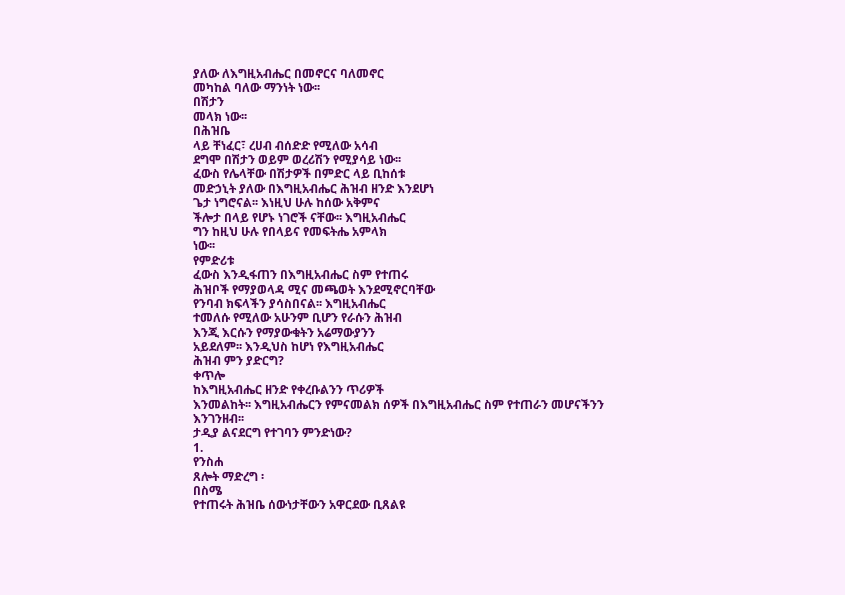ያለው ለእግዚአብሔር በመኖርና ባለመኖር
መካከል ባለው ማንነት ነው፡፡
በሽታን
መላክ ነው፡፡
በሕዝቤ
ላይ ቸነፈር፣ ረሀብ ብሰድድ የሚለው አሳብ
ደግሞ በሽታን ወይም ወረሪሽን የሚያሳይ ነው፡፡
ፈውስ የሌላቸው በሽታዎች በምድር ላይ ቢከሰቱ
መድኃኒት ያለው በእግዚአብሔር ሕዝብ ዘንድ እንደሆነ
ጌታ ነግሮናል፡፡ እነዚህ ሁሉ ከሰው አቅምና
ችሎታ በላይ የሆኑ ነገሮች ናቸው፡፡ እግዚአብሔር
ግን ከዚህ ሁሉ የበላይና የመፍትሔ አምላክ
ነው፡፡
የምድሪቱ
ፈውስ እንዲፋጠን በእግዚአብሔር ስም የተጠሩ
ሕዝቦች የማያወላዳ ሚና መጫወት እንደሚኖርባቸው
የንባብ ክፍላችን ያሳስበናል፡፡ እግዚአብሔር
ተመለሱ የሚለው አሁንም ቢሆን የራሱን ሕዝብ
እንጂ እርሱን የማያውቁትን አሬማውያንን
አይደለም፡፡ እንዲህስ ከሆነ የእግዚአብሔር
ሕዝብ ምን ያድርግ?
ቀጥሎ
ከእግዚአብሔር ዘንድ የቀረቡልንን ጥሪዎች
እንመልከት፡፡ እግዚአብሔርን የምናመልክ ሰዎች በእግዚአብሔር ስም የተጠራን መሆናችንን
እንገንዘብ፡፡
ታዲያ ልናደርግ የተገባን ምንድነው?
1.
የንስሐ
ጸሎት ማድረግ ፡
በስሜ
የተጠሩት ሕዝቤ ሰውነታቸውን አዋርደው ቢጸልዩ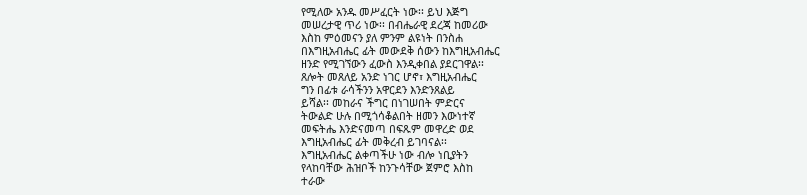የሚለው አንዱ መሥፈርት ነው፡፡ ይህ እጅግ
መሠረታዊ ጥሪ ነው፡፡ በብሔራዊ ደረጃ ከመሪው
እስከ ምዕመናን ያለ ምንም ልዩነት በንስሐ
በእግዚአብሔር ፊት መውደቅ ሰውን ከእግዚአብሔር
ዘንድ የሚገኘውን ፈውስ እንዲቀበል ያደርገዋል፡፡
ጸሎት መጸለይ አንድ ነገር ሆኖ፣ እግዚአብሔር
ግን በፊቱ ራሳችንን አዋርደን እንድንጸልይ
ይሻል፡፡ መከራና ችግር በነገሠበት ምድርና
ትውልድ ሁሉ በሚጎሳቆልበት ዘመን እውነተኛ
መፍትሔ እንድናመጣ በፍጹም መዋረድ ወደ
እግዚአብሔር ፊት መቅረብ ይገባናል፡፡
እግዚአብሔር ልቀጣችሁ ነው ብሎ ነቢያትን
የላከባቸው ሕዝቦች ከንጉሳቸው ጀምሮ እስከ
ተራው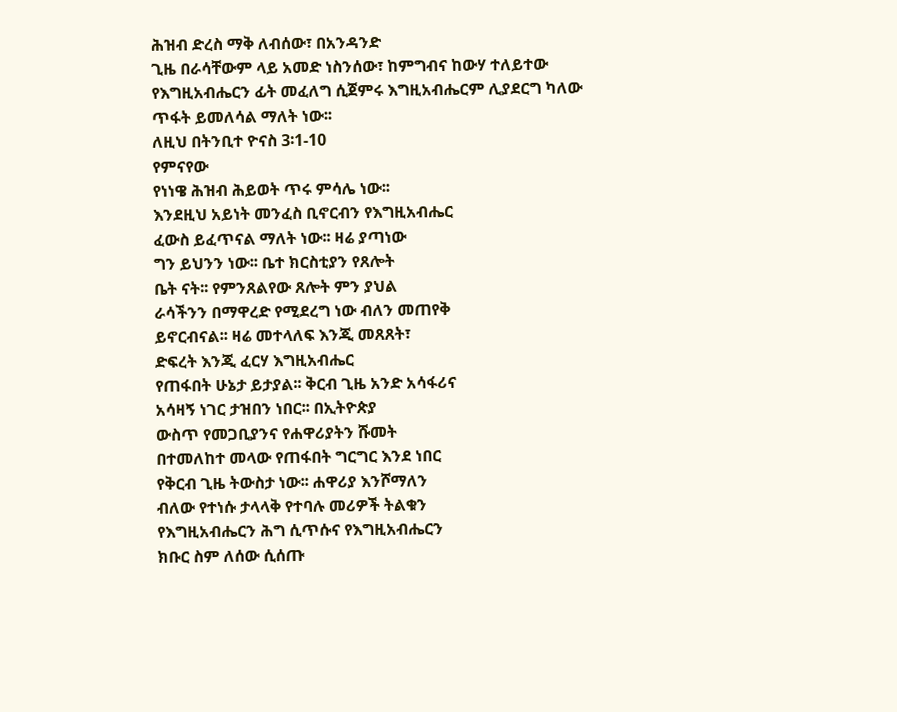ሕዝብ ድረስ ማቅ ለብሰው፣ በአንዳንድ
ጊዜ በራሳቸውም ላይ አመድ ነስንሰው፣ ከምግብና ከውሃ ተለይተው
የእግዚአብሔርን ፊት መፈለግ ሲጀምሩ እግዚአብሔርም ሊያደርግ ካለው ጥፋት ይመለሳል ማለት ነው፡፡
ለዚህ በትንቢተ ዮናስ 3፡1-10
የምናየው
የነነዌ ሕዝብ ሕይወት ጥሩ ምሳሌ ነው፡፡
እንደዚህ አይነት መንፈስ ቢኖርብን የእግዚአብሔር
ፈውስ ይፈጥናል ማለት ነው፡፡ ዛሬ ያጣነው
ግን ይህንን ነው፡፡ ቤተ ክርስቲያን የጸሎት
ቤት ናት፡፡ የምንጸልየው ጸሎት ምን ያህል
ራሳችንን በማዋረድ የሚደረግ ነው ብለን መጠየቅ
ይኖርብናል፡፡ ዛሬ መተላለፍ እንጂ መጸጸት፣
ድፍረት እንጂ ፈርሃ እግዚአብሔር
የጠፋበት ሁኔታ ይታያል፡፡ ቅርብ ጊዜ አንድ አሳፋሪና
አሳዛኝ ነገር ታዝበን ነበር፡፡ በኢትዮጵያ
ውስጥ የመጋቢያንና የሐዋሪያትን ሹመት
በተመለከተ መላው የጠፋበት ግርግር እንደ ነበር
የቅርብ ጊዜ ትውስታ ነው፡፡ ሐዋሪያ እንሾማለን
ብለው የተነሱ ታላላቅ የተባሉ መሪዎች ትልቁን
የእግዚአብሔርን ሕግ ሲጥሱና የእግዚአብሔርን
ክቡር ስም ለሰው ሲሰጡ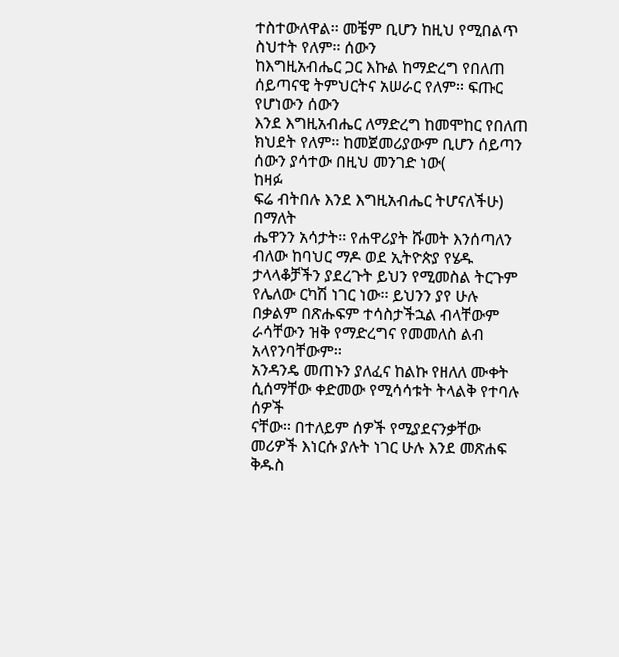ተስተውለዋል፡፡ መቼም ቢሆን ከዚህ የሚበልጥ ስህተት የለም፡፡ ሰውን
ከእግዚአብሔር ጋር እኩል ከማድረግ የበለጠ
ሰይጣናዊ ትምህርትና አሠራር የለም፡፡ ፍጡር የሆነውን ሰውን
እንደ እግዚአብሔር ለማድረግ ከመሞከር የበለጠ
ክህደት የለም፡፡ ከመጀመሪያውም ቢሆን ሰይጣን
ሰውን ያሳተው በዚህ መንገድ ነው(
ከዛፉ
ፍሬ ብትበሉ እንደ እግዚአብሔር ትሆናለችሁ)
በማለት
ሔዋንን አሳታት፡፡ የሐዋሪያት ሹመት እንሰጣለን
ብለው ከባህር ማዶ ወደ ኢትዮጵያ የሄዱ
ታላላቆቻችን ያደረጉት ይህን የሚመስል ትርጉም
የሌለው ርካሽ ነገር ነው፡፡ ይህንን ያየ ሁሉ
በቃልም በጽሑፍም ተሳስታችኋል ብላቸውም
ራሳቸውን ዝቅ የማድረግና የመመለስ ልብ አላየንባቸውም፡፡
አንዳንዴ መጠኑን ያለፈና ከልኩ የዘለለ ሙቀት
ሲሰማቸው ቀድመው የሚሳሳቱት ትላልቅ የተባሉ ሰዎች
ናቸው፡፡ በተለይም ሰዎች የሚያደናንቃቸው
መሪዎች እነርሱ ያሉት ነገር ሁሉ እንደ መጽሐፍ
ቅዱስ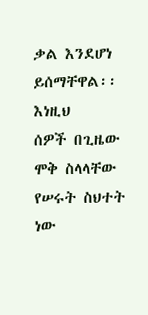ቃል እንደሆነ ይሰማቸዋል፡፡ እነዚህ
ሰዎች በጊዜው ሞቅ ስላላቸው የሠሩት ስህተት
ነው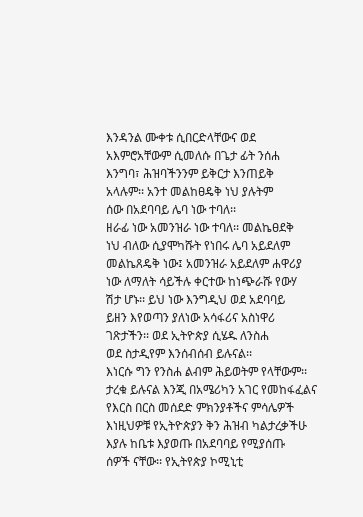እንዳንል ሙቀቱ ሲበርድላቸውና ወደ
አእምሮአቸውም ሲመለሱ በጌታ ፊት ንሰሐ
እንግባ፣ ሕዝባችንንም ይቅርታ እንጠይቅ
አላሉም፡፡ አንተ መልከፀዴቅ ነህ ያሉትም
ሰው በአደባባይ ሌባ ነው ተባለ፡፡
ዘራፊ ነው አመንዝራ ነው ተባለ፡፡ መልኬፀደቅ
ነህ ብለው ሲያሞካሹት የነበሩ ሌባ አይደለም
መልኬጸዴቅ ነው፤ አመንዝራ አይደለም ሐዋሪያ
ነው ለማለት ሳይችሉ ቀርተው ከነጭራሹ የውሃ
ሽታ ሆኑ፡፡ ይህ ነው እንግዲህ ወደ አደባባይ
ይዘን እየወጣን ያለነው አሳፋሪና አስነዋሪ
ገጽታችን፡፡ ወደ ኢትዮጵያ ሲሄዱ ለንስሐ
ወደ ስታዲየም እንሰብሰብ ይሉናል፡፡
እነርሱ ግን የንስሐ ልብም ሕይወትም የላቸውም፡፡
ታረቁ ይሉናል እንጂ በአሜሪካን አገር የመከፋፈልና
የእርስ በርስ መሰደድ ምክንያቶችና ምሳሌዎች
እነዚህዎቹ የኢትዮጵያን ቅን ሕዝብ ካልታረቃችሁ
እያሉ ከቤቱ እያወጡ በአደባባይ የሚያሰጡ
ሰዎች ናቸው፡፡ የኢትየጵያ ኮሚኒቲ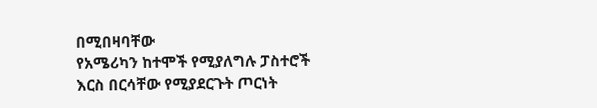በሚበዛባቸው
የአሜሪካን ከተሞች የሚያለግሉ ፓስተሮች
እርስ በርሳቸው የሚያደርጉት ጦርነት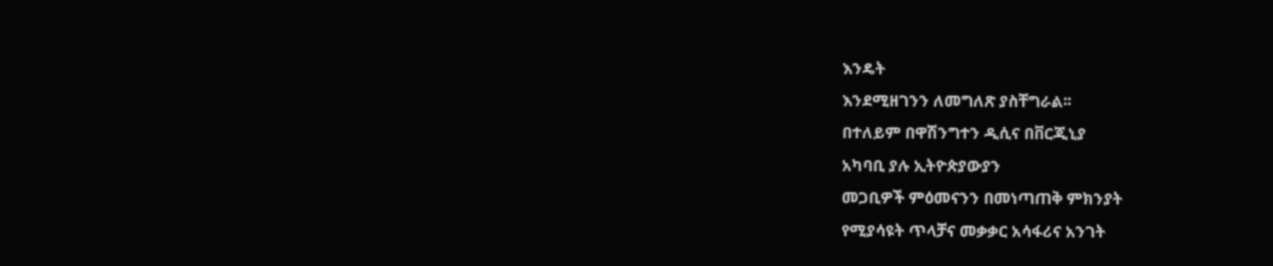እንዴት
እንደሚዘገንን ለመግለጽ ያስቸግራል፡፡
በተለይም በዋሽንግተን ዲሲና በቨርጂኒያ
አካባቢ ያሉ ኢትዮጵያውያን
መጋቢዎች ምዕመናንን በመነጣጠቅ ምክንያት
የሚያሳዩት ጥላቻና መቃቃር አሳፋሪና አንገት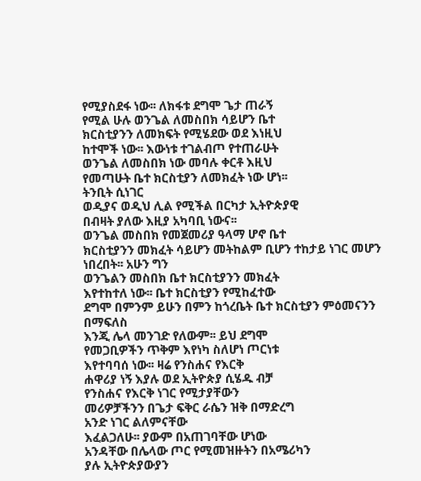የሚያስደፋ ነው፡፡ ለክፋቱ ደግሞ ጌታ ጠራኝ
የሚል ሁሉ ወንጌል ለመስበክ ሳይሆን ቤተ
ክርስቲያንን ለመክፍት የሚሄደው ወደ እነዚህ
ከተሞች ነው፡፡ እውነቱ ተገልብጦ የተጠራሁት
ወንጌል ለመስበክ ነው መባሉ ቀርቶ እዚህ
የመጣሁት ቤተ ክርስቲያን ለመክፈት ነው ሆነ፡፡
ትንቢት ሲነገር
ወዲያና ወዲህ ሊል የሚችል በርካታ ኢትዮጵያዊ
በብዛት ያለው እዚያ አካባቢ ነውና፡፡
ወንጌል መስበክ የመጀመሪያ ዓላማ ሆኖ ቤተ
ክርስቲያንን መክፈት ሳይሆን መትከልም ቢሆን ተከታይ ነገር መሆን ነበረበት፡፡ አሁን ግን
ወንጌልን መስበክ ቤተ ክርስቲያንን መክፈት
እየተከተለ ነው፡፡ ቤተ ክርስቲያን የሚከፈተው
ደግሞ በምንም ይሁን በምን ከጎረቤት ቤተ ክርስቲያን ምዕመናንን በማፍለስ
እንጂ ሌላ መንገድ የለውም፡፡ ይህ ደግሞ
የመጋቢዎችን ጥቅም እየነካ ስለሆነ ጦርነቱ
እየተባባሰ ነው፡፡ ዛሬ የንስሐና የእርቅ
ሐዋሪያ ነኝ እያሉ ወደ ኢትዮጵያ ሲሄዱ ብቻ
የንስሐና የእርቅ ነገር የሚታያቸውን
መሪዎቻችንን በጌታ ፍቅር ራሴን ዝቅ በማድረግ
አንድ ነገር ልለምናቸው
እፈልጋለሁ፡፡ ያውም በአጠገባቸው ሆነው
አንዳቸው በሌላው ጦር የሚመዝዙትን በአሜሪካን
ያሉ ኢትዮጵያውያን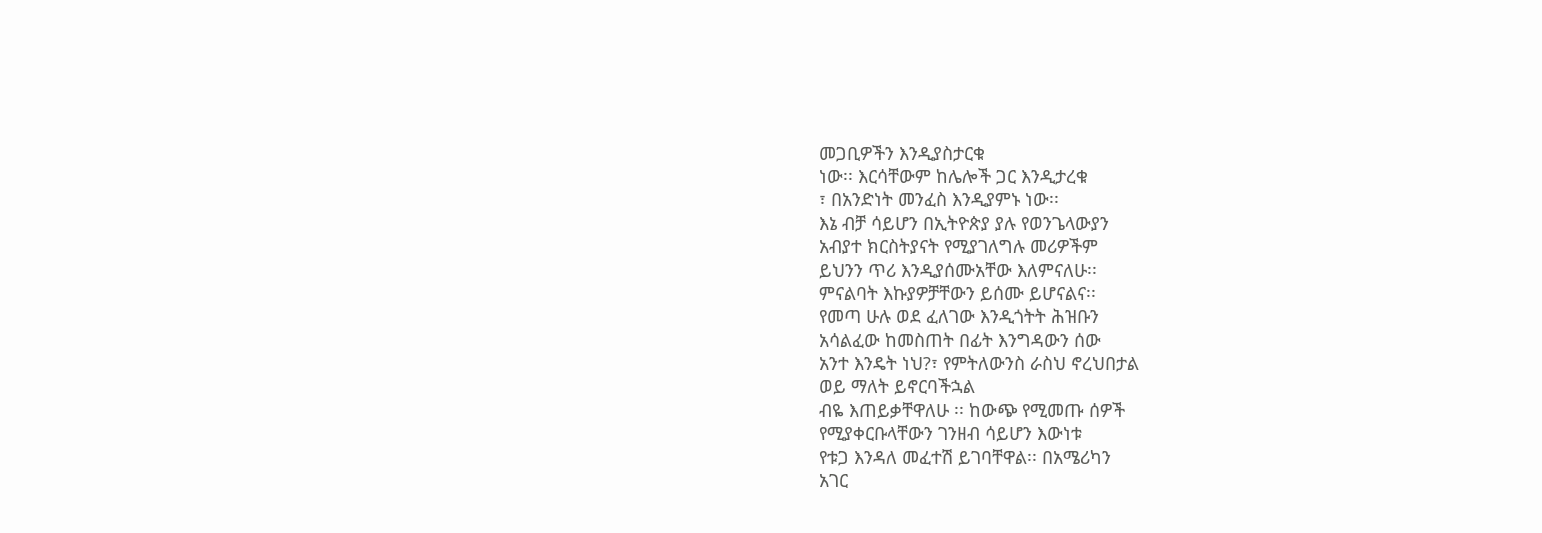መጋቢዎችን እንዲያስታርቁ
ነው፡፡ እርሳቸውም ከሌሎች ጋር እንዲታረቁ
፣ በአንድነት መንፈስ እንዲያምኑ ነው፡፡
እኔ ብቻ ሳይሆን በኢትዮጵያ ያሉ የወንጌላውያን
አብያተ ክርስትያናት የሚያገለግሉ መሪዎችም
ይህንን ጥሪ እንዲያሰሙአቸው እለምናለሁ፡፡
ምናልባት እኩያዎቻቸውን ይሰሙ ይሆናልና፡፡
የመጣ ሁሉ ወደ ፈለገው እንዲጎትት ሕዝቡን
አሳልፈው ከመስጠት በፊት እንግዳውን ሰው
አንተ እንዴት ነህ?፣ የምትለውንስ ራስህ ኖረህበታል
ወይ ማለት ይኖርባችኋል
ብዬ እጠይቃቸዋለሁ ፡፡ ከውጭ የሚመጡ ሰዎች
የሚያቀርቡላቸውን ገንዘብ ሳይሆን እውነቱ
የቱጋ እንዳለ መፈተሽ ይገባቸዋል፡፡ በአሜሪካን
አገር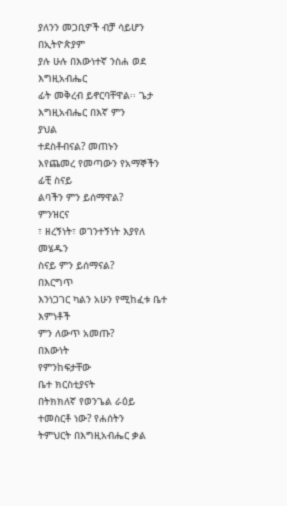ያለንን መጋቢዎች ብቻ ሳይሆን በኢትዮጵያም
ያሉ ሁሉ በእውነተኛ ንስሐ ወደ እግዚአብሔር
ፊት መቅረብ ይኖርባቸዋል፡፡ ጌታ
እግዚአብሔር በእኛ ምን
ያህል
ተደስቶብናል? መጠኑን
እየጨመረ የመጣውን የአማኞችን ፊቺ ስናይ
ልባችን ምን ይሰማዋል?
ምንዝርና
፣ ዘረኝነት፣ ወገንተኝነት እያየለ መሄዱን
ስናይ ምን ይሰማናል?
በእርግጥ
እንነጋገር ካልን አሁን የሚከፈቱ ቤተ እምነቶች
ምን ለውጥ አመጡ?
በእውነት
የምንከፍታቸው
ቤተ ክርስቲያናት
በትክክለኛ የወንጌል ራዕይ ተመስርቶ ነው? የሐሰትን
ትምህርት በእግዚአብሔር ቃል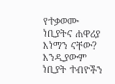የተቃወሙ ነቢያትና ሐዋሪያ እነማን ናቸው? እንዲያውም ነቢያት ተብዮችን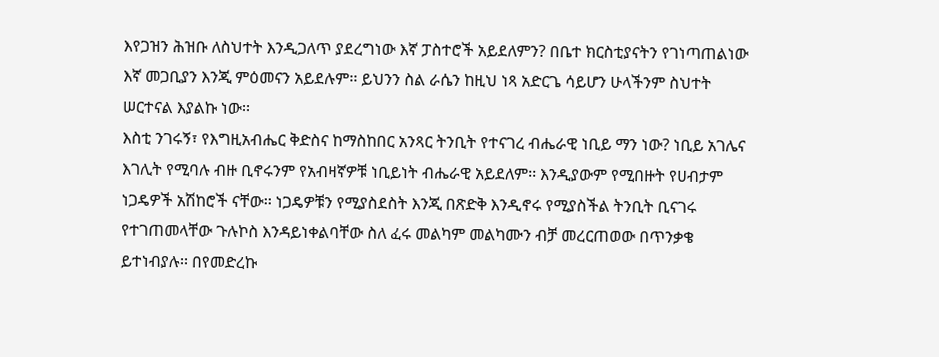እየጋዝን ሕዝቡ ለስህተት እንዲጋለጥ ያደረግነው እኛ ፓስተሮች አይደለምን? በቤተ ክርስቲያናትን የገነጣጠልነው እኛ መጋቢያን እንጂ ምዕመናን አይደሉም፡፡ ይህንን ስል ራሴን ከዚህ ነጻ አድርጌ ሳይሆን ሁላችንም ስህተት ሠርተናል እያልኩ ነው፡፡
እስቲ ንገሩኝ፣ የእግዚአብሔር ቅድስና ከማስከበር አንጻር ትንቢት የተናገረ ብሔራዊ ነቢይ ማን ነው? ነቢይ አገሌና እገሊት የሚባሉ ብዙ ቢኖሩንም የአብዛኛዎቹ ነቢይነት ብሔራዊ አይደለም፡፡ እንዲያውም የሚበዙት የሀብታም ነጋዴዎች አሽከሮች ናቸው፡፡ ነጋዴዎቹን የሚያስደስት እንጂ በጽድቅ እንዲኖሩ የሚያስችል ትንቢት ቢናገሩ የተገጠመላቸው ጉሉኮስ እንዳይነቀልባቸው ስለ ፈሩ መልካም መልካሙን ብቻ መረርጠወው በጥንቃቄ ይተነብያሉ፡፡ በየመድረኩ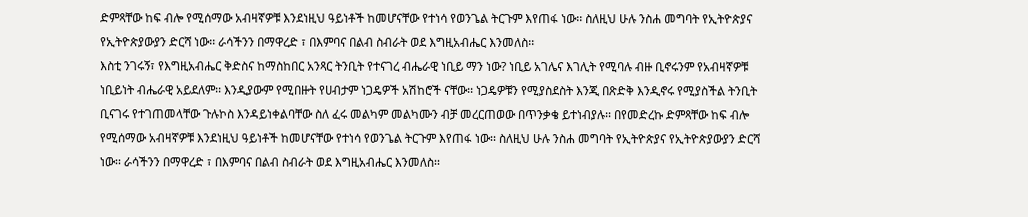ድምጻቸው ከፍ ብሎ የሚሰማው አብዛኛዎቹ እንደነዚህ ዓይነቶች ከመሆናቸው የተነሳ የወንጌል ትርጉም እየጠፋ ነው፡፡ ስለዚህ ሁሉ ንስሐ መግባት የኢትዮጵያና የኢትዮጵያውያን ድርሻ ነው፡፡ ራሳችንን በማዋረድ ፣ በእምባና በልብ ስብራት ወደ እግዚአብሔር እንመለስ፡፡
እስቲ ንገሩኝ፣ የእግዚአብሔር ቅድስና ከማስከበር አንጻር ትንቢት የተናገረ ብሔራዊ ነቢይ ማን ነው? ነቢይ አገሌና እገሊት የሚባሉ ብዙ ቢኖሩንም የአብዛኛዎቹ ነቢይነት ብሔራዊ አይደለም፡፡ እንዲያውም የሚበዙት የሀብታም ነጋዴዎች አሽከሮች ናቸው፡፡ ነጋዴዎቹን የሚያስደስት እንጂ በጽድቅ እንዲኖሩ የሚያስችል ትንቢት ቢናገሩ የተገጠመላቸው ጉሉኮስ እንዳይነቀልባቸው ስለ ፈሩ መልካም መልካሙን ብቻ መረርጠወው በጥንቃቄ ይተነብያሉ፡፡ በየመድረኩ ድምጻቸው ከፍ ብሎ የሚሰማው አብዛኛዎቹ እንደነዚህ ዓይነቶች ከመሆናቸው የተነሳ የወንጌል ትርጉም እየጠፋ ነው፡፡ ስለዚህ ሁሉ ንስሐ መግባት የኢትዮጵያና የኢትዮጵያውያን ድርሻ ነው፡፡ ራሳችንን በማዋረድ ፣ በእምባና በልብ ስብራት ወደ እግዚአብሔር እንመለስ፡፡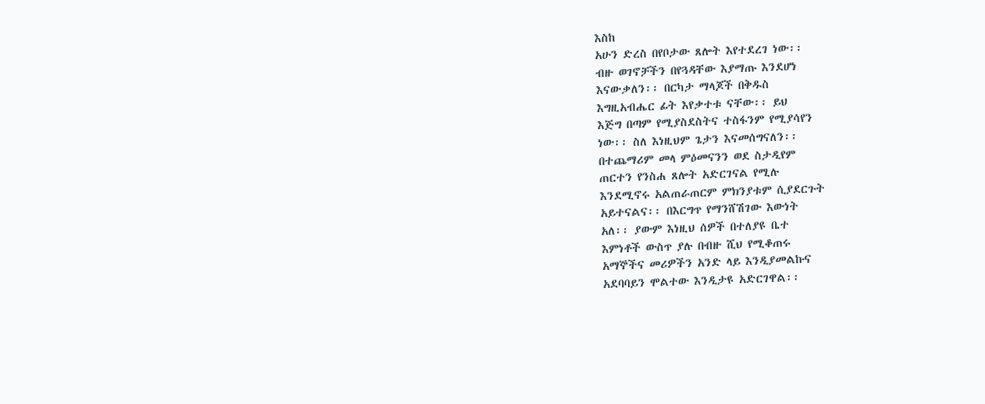እስከ
አሁን ድረስ በየቦታው ጸሎት እየተደረገ ነው፡፡
ብዙ ወገኖቻችን በየጓዳቸው እያማጡ እንደሆነ
እናውቃለን፡፡ በርካታ ማላጆች በቅዱስ
እግዚአብሔር ፊት እየቃተቱ ናቸው፡፡ ይህ
እጅግ በጣም የሚያስደስትና ተስፋንም የሚያሳየን
ነው፡፡ ስለ እነዚህም ጌታን እናመሰግናለን፡፡
በተጨማሪም መላ ምዕመናንን ወደ ስታዲየም
ጠርተን የንስሐ ጸሎት አድርገናል የሚሉ
እንደሚኖሩ አልጠራጠርም ምክንያቱም ሲያደርጉት
አይተናልና፡፡ በእርግጥ የማንሸሽገው እውነት
አለ፡፡ ያውም እነዚህ ሰዎች በተለያዩ ቤተ
እምነቶች ውስጥ ያሉ በብዙ ሺህ የሚቆጠሩ
አማኞችና መሪዎችን አንድ ላይ እንዲያመልኩና
አደባባይን ሞልተው እንዲታዩ አድርገዋል፡፡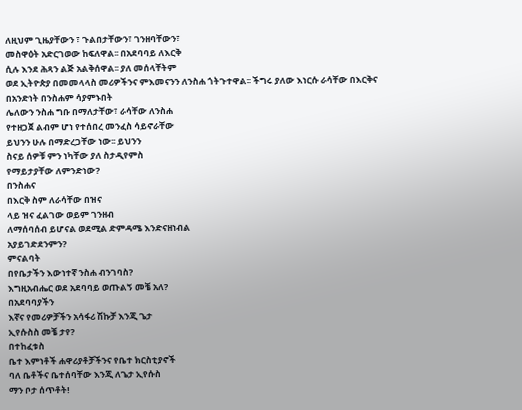ለዚህም ጊዜያቸውን ፣ ጉልበታቸውን፣ ገንዘባቸውን፣
መስዋዕት አድርገወው ከፍለዋል፡፡ በአደባባይ ለእርቅ
ሲሉ እንደ ሕጻን ልጅ አልቅሰዋል፡፡ ያለ መሰላቸትም
ወደ ኢትዮጵያ በመመላላስ መሪዎችንና ምእመናንን ለንስሐ ጎትጉተዋል፡፡ ችግሩ ያለው እነርሱ ራሳቸው በእርቅና
በአንድነት በንስሐም ሳያምኑበት
ሌለውን ንስሐ ግቡ በማለታቸው፣ ራሳቸው ለንስሐ
የተዘጋጀ ልብም ሆነ የተሰበረ መንፈስ ሳይኖራቸው
ይህንን ሁሉ በማድረጋቸው ነው፡፡ ይህንን
ስናይ ሰዎቹ ምን ነካቸው ያለ ስታዲየምስ
የማይታያቸው ለምንድነው?
በንስሐና
በእርቅ ስም ለራሳቸው በዝና
ላይ ዝና ፈልገው ወይም ገንዘብ
ለማሰባሰብ ይሆናል ወደሚል ድምዳሜ እንድናዘነብል
አያይገድደንምን?
ምናልባት
በየቤታችን እውነተኛ ንስሐ ብንገባስ?
እግዚአብሔር ወደ አደባባይ ወጡልኝ መቼ አለ?
በአደባባያችን
እኛና የመሪዎቻችን አሳፋሪ ሽኩቻ እንጂ ጌታ
ኢየሱስስ መቼ ታየ?
በተከፈቱስ
ቤተ እምነቶች ሐዋሪያቶቻችንና የቤተ ክርስቲያኖች
ባለ ቤቶችና ቤተሰባቸው እንጂ ለጌታ ኢየሱስ
ማን ቦታ ሰጥቶት!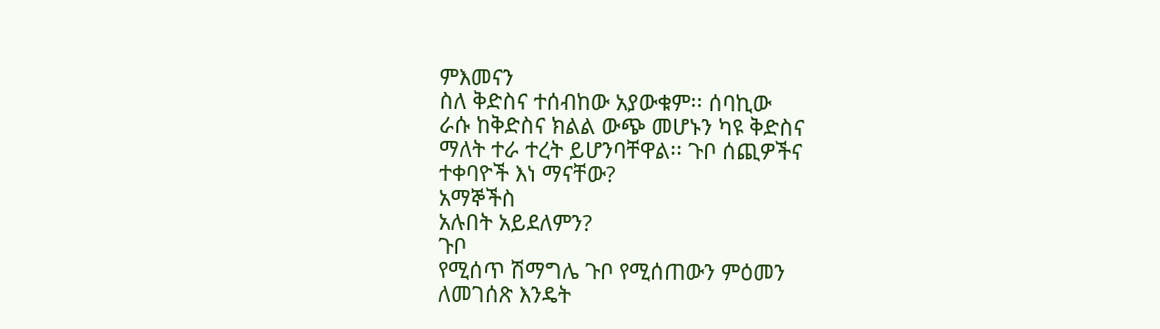ምእመናን
ስለ ቅድስና ተሰብከው አያውቁም፡፡ ሰባኪው
ራሱ ከቅድስና ክልል ውጭ መሆኑን ካዩ ቅድስና
ማለት ተራ ተረት ይሆንባቸዋል፡፡ ጉቦ ሰጪዎችና
ተቀባዮች እነ ማናቸው?
አማኞችስ
አሉበት አይደለምን?
ጉቦ
የሚሰጥ ሽማግሌ ጉቦ የሚሰጠውን ምዕመን
ለመገሰጽ እንዴት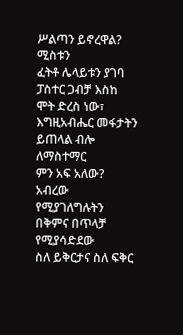ሥልጣን ይኖረዋል?
ሚስቱን
ፈትቶ ሌላይቱን ያገባ ፓስተር ጋብቻ እስከ
ሞት ድረስ ነው፣
እግዚአብሔር መፋታትን ይጠላል ብሎ ለማስተማር
ምን አፍ አለው?
አብረው
የሚያገለግሉትን በቅምና በጥላቻ የሚያሳድደው
ስለ ይቅርታና ስለ ፍቅር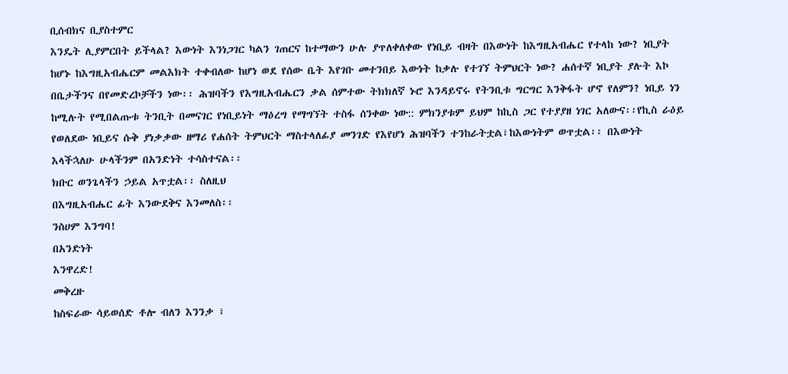ቢሰብክና ቢያስተምር
እንዴት ሊያምርበት ይችላል? እውነት እንነጋገር ካልን ገጠርና ከተማውን ሁሉ ያጥለቀለቀው የነቢይ ብዛት በእውነት ከእግዚአብሔር የተላከ ነው? ነቢያት ከሆኑ ከእግዚአብሔርም መልእክት ተቀብለው ከሆነ ወደ የሰው ቤት እየገቡ መተንበይ እውነት ከቃሉ የተገኘ ትምህርት ነው? ሐሰተኛ ነቢያት ያሉት እኮ በቤታችንና በየመድረኮቻችን ነው፡፡ ሕዝባችን የእግዚአብሔርን ቃል ሰምተው ትክክለኛ ኑሮ እንዳይኖሩ የትንቢቱ ግርግር እንቅፋት ሆኖ የለምን? ነቢይ ነን ከሚሉት የሚበልጡቱ ትንቢት በመናገር የነቢይነት ማዕረግ የማግኘት ተስፋ ሰንቀው ነው:: ምክንያቱም ይህም ከኪስ ጋር የተያያዘ ነገር አለውና፡፡የኪስ ራዕይ የወለደው ነቢይና ሱቅ ያነቃቃው ዘማሪ የሐሰት ትምህርት ማስተላለፊያ መንገድ የእየሆነ ሕዝባችን ተንከራትቷል፣ከእውነትም ወጥቷል፡፡ በእውነት
እላችኋለሁ ሁላችንም በአንድነት ተሳስተናል፡፡
ክቡር ወንጌላችን ኃይል አጥቷል፡፡ ስለዚህ
በእግዚአብሔር ፊት እንውደቅና እንመለስ፡፡
ንስሀም እንግባ!
በአንድነት
እንዋረድ!
መቅረዙ
ከስፍራው ሳይወሰድ ቶሎ ብለን እንንቃ ፣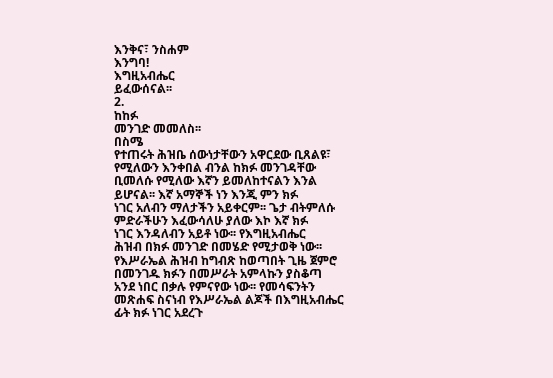እንቅና፣ ንስሐም
እንግባ!
እግዚአብሔር
ይፈውሰናል፡፡
2.
ከከፉ
መንገድ መመለስ፡፡
በስሜ
የተጠሩት ሕዝቤ ሰውነታቸውን አዋርደው ቢጸልዩ፣
የሚለውን እንቀበል ብንል ከክፉ መንገዳቸው
ቢመለሱ የሚለው እኛን ይመለከተናልን እንል
ይሆናል፡፡ እኛ አማኞች ነን እንጂ ምን ክፉ
ነገር አለብን ማለታችን አይቀርም፡፡ ጌታ ብትምለሱ
ምድራችሁን እፈውሳለሁ ያለው እኮ እኛ ክፉ
ነገር እንዳለብን አይቶ ነው፡፡ የእግዚአብሔር
ሕዝብ በክፉ መንገድ በመሄድ የሚታወቅ ነው፡፡
የእሥራኤል ሕዝብ ከግብጽ ከወጣበት ጊዜ ጀምሮ
በመንገዱ ክፉን በመሥራት አምላኩን ያስቆጣ
አንደ ነበር በቃሉ የምናየው ነው፡፡ የመሳፍንትን
መጽሐፍ ስናነብ የእሥራኤል ልጆች በእግዚአብሔር
ፊት ክፉ ነገር አደረጉ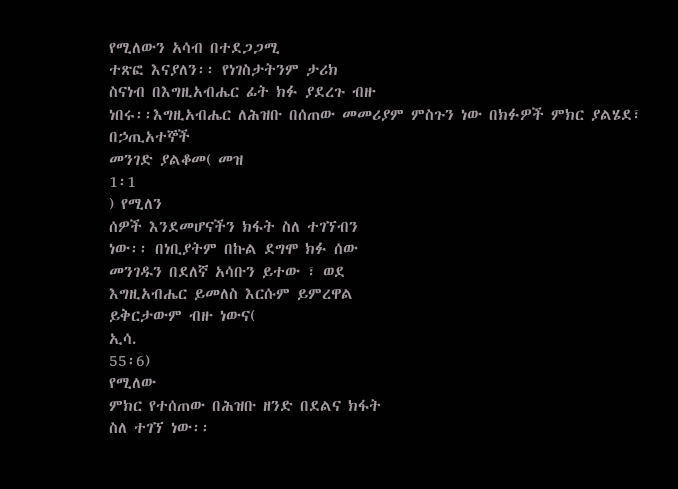የሚለውን አሳብ በተደጋጋሚ
ተጽፎ እናያለን፡፡ የነገስታትንም ታሪክ
ስናነብ በእግዚአብሔር ፊት ክፉ ያደረጉ ብዙ
ነበሩ፡፡እግዚአብሔር ለሕዝቡ በሰጠው መመሪያም ምስጉን ነው በክፉዎች ምክር ያልሄደ፣ በኃጢአተኞች
መንገድ ያልቆመ( መዝ
1፡1
) የሚለን
ሰዎች እንደመሆናችን ክፋት ስለ ተገኘብን
ነው፡፡ በነቢያትም በኩል ደግሞ ክፉ ሰው
መንገዱን በደለኛ አሳቡን ይተው ፣ ወደ
እግዚአብሔር ይመለስ እርሱም ይምረዋል
ይቅርታውም ብዙ ነውና(
ኢሳ.
55፡6)
የሚለው
ምክር የተሰጠው በሕዝቡ ዘንድ በደልና ክፋት
ስለ ተገኘ ነው፡፡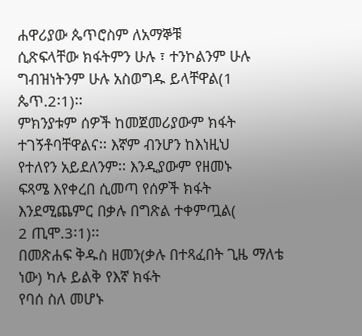ሐዋሪያው ጴጥሮስም ለአማኞቹ
ሲጽፍላቸው ክፋትምን ሁሉ ፣ ተንኮልንም ሁሉ
ግብዝነትንም ሁሉ አስወግዱ ይላቸዋል(1
ጴጥ.2፡1)፡፡
ምክንያቱም ሰዎች ከመጀመሪያውም ክፋት
ተገኝቶባቸዋልና፡፡ እኛም ብንሆን ከእነዚህ
የተለየን አይደለንም፡፡ እንዲያውም የዘመኑ
ፍጻሜ እየቀረበ ሲመጣ የሰዎች ክፋት እንደሚጨምር በቃሉ በግጽል ተቀምጧል(
2 ጢሞ.3፡1)፡፡
በመጽሐፍ ቅዱስ ዘመን(ቃሉ በተጻፈበት ጊዜ ማለቴ ነው) ካሉ ይልቅ የእኛ ክፋት
የባሰ ስለ መሆኑ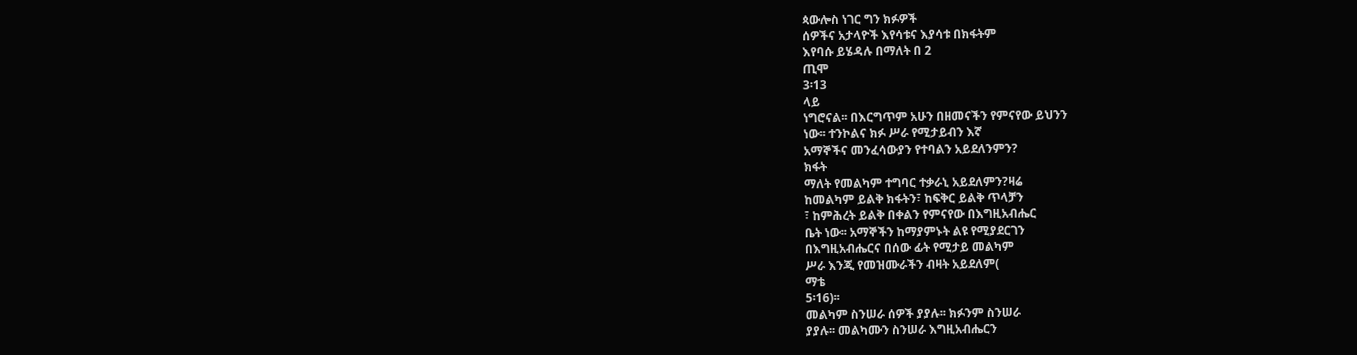ጳውሎስ ነገር ግን ክፉዎች
ሰዎችና አታላዮች እየሳቱና እያሳቱ በክፋትም
እየባሱ ይሄዳሉ በማለት በ 2
ጢሞ
3፡13
ላይ
ነግሮናል፡፡ በእርግጥም አሁን በዘመናችን የምናየው ይህንን
ነው፡፡ ተንኮልና ክፉ ሥራ የሚታይብን እኛ
አማኞችና መንፈሳውያን የተባልን አይደለንምን?
ክፋት
ማለት የመልካም ተግባር ተቃራኒ አይደለምን?ዛሬ
ከመልካም ይልቅ ክፋትን፣ ከፍቅር ይልቅ ጥላቻን
፣ ከምሕረት ይልቅ በቀልን የምናየው በእግዚአብሔር
ቤት ነው፡፡ አማኞችን ከማያምኑት ልዩ የሚያደርገን
በእግዚአብሔርና በሰው ፊት የሚታይ መልካም
ሥራ እንጂ የመዝሙራችን ብዛት አይደለም(
ማቴ
5፡16)፡፡
መልካም ስንሠራ ሰዎች ያያሉ፡፡ ክፉንም ስንሠራ
ያያሉ፡፡ መልካሙን ስንሠራ እግዚአብሔርን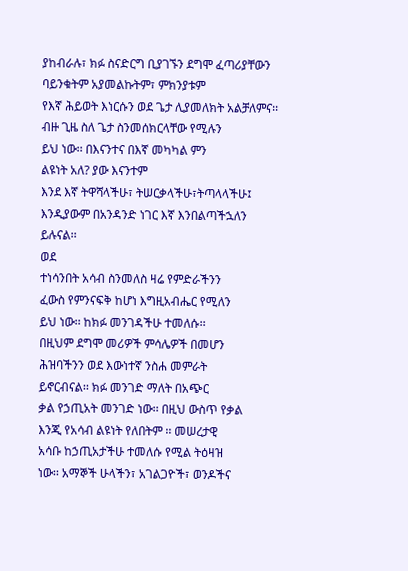ያከብራሉ፣ ክፉ ስናድርግ ቢያገኙን ደግሞ ፈጣሪያቸውን
ባይንቁትም አያመልኩትም፣ ምክንያቱም
የእኛ ሕይወት እነርሱን ወደ ጌታ ሊያመለክት አልቻለምና፡፡
ብዙ ጊዜ ስለ ጌታ ስንመሰክርላቸው የሚሉን
ይህ ነው፡፡ በእናንተና በእኛ መካካል ምን
ልዩነት አለ? ያው እናንተም
እንደ እኛ ትዋሻላችሁ፣ ትሠርቃላችሁ፣ትጣላላችሁ፤
እንዲያውም በአንዳንድ ነገር እኛ እንበልጣችኋለን
ይሉናል፡፡
ወደ
ተነሳንበት አሳብ ስንመለስ ዛሬ የምድራችንን
ፈውስ የምንናፍቅ ከሆነ እግዚአብሔር የሚለን
ይህ ነው፡፡ ከክፉ መንገዳችሁ ተመለሱ፡፡
በዚህም ደግሞ መሪዎች ምሳሌዎች በመሆን
ሕዝባችንን ወደ እውነተኛ ንስሐ መምራት
ይኖርብናል፡፡ ክፉ መንገድ ማለት በአጭር
ቃል የኃጢአት መንገድ ነው፡፡ በዚህ ውስጥ የቃል
እንጂ የአሳብ ልዩነት የለበትም ፡፡ መሠረታዊ
አሳቡ ከኃጢአታችሁ ተመለሱ የሚል ትዕዛዝ
ነው፡፡ አማኞች ሁላችን፣ አገልጋዮች፣ ወንዶችና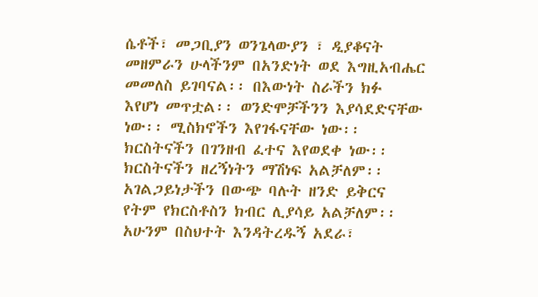ሴቶች፣ መጋቢያን ወንጌላውያን ፣ ዲያቆናት
መዘምራን ሁላችንም በአንድነት ወደ እግዚአብሔር
መመለስ ይገባናል፡፡ በእውነት ስራችን ክፉ
እየሆነ መጥቷል፡፡ ወንድሞቻችንን እያሳደድናቸው
ነው፡፡ ሚስክኖችን እየገፋናቸው ነው፡፡
ክርስትናችን በገንዘብ ፈተና እየወደቀ ነው፡፡
ክርስትናችን ዘረኝነትን ማሽነፍ አልቻለም፡፡
አገልጋይነታችን በውጭ ባሉት ዘንድ ይቅርና
የትም የክርስቶስን ክብር ሊያሳይ አልቻለም፡፡
አሁንም በስህተት እንዳትረዱኝ አደራ፣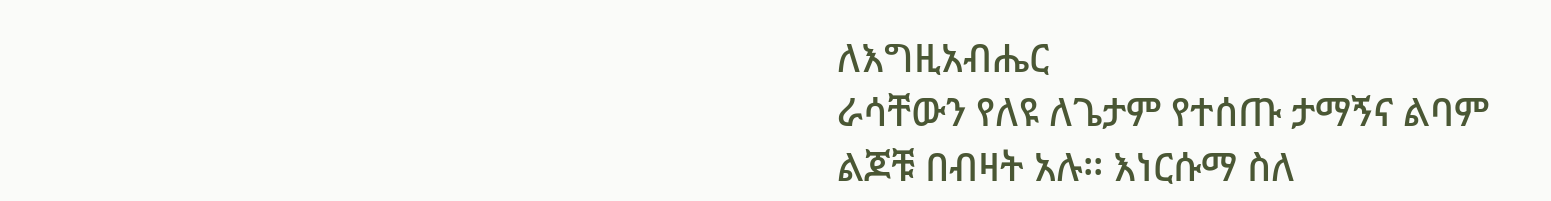ለእግዚአብሔር
ራሳቸውን የለዩ ለጌታም የተሰጡ ታማኝና ልባም
ልጆቹ በብዛት አሉ፡፡ እነርሱማ ስለ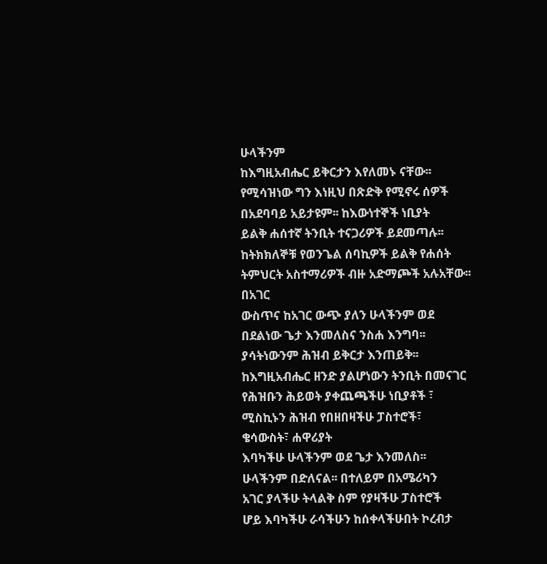ሁላችንም
ከእግዚአብሔር ይቅርታን እየለመኑ ናቸው፡፡
የሚሳዝነው ግን እነዚህ በጽድቅ የሚኖሩ ሰዎች
በአደባባይ አይታዩም፡፡ ከእውነተኞች ነቢያት
ይልቅ ሐሰተኛ ትንቢት ተናጋሪዎች ይደመጣሉ፡፡
ከትክክለኞቹ የወንጌል ሰባኪዎች ይልቅ የሐሰት
ትምህርት አስተማሪዎች ብዙ አድማጮች አሉአቸው፡፡
በአገር
ውስጥና ከአገር ውጭ ያለን ሁላችንም ወደ
በደልነው ጌታ እንመለስና ንስሐ እንግባ፡፡
ያሳትነውንም ሕዝብ ይቅርታ እንጠይቅ፡፡
ከእግዚአብሔር ዘንድ ያልሆነውን ትንቢት በመናገር
የሕዝቡን ሕይወት ያቀጨጫችሁ ነቢያቶች ፣
ሚስኪኑን ሕዝብ የበዘበዛችሁ ፓስተሮች፣
ቄሳውስት፣ ሐዋሪያት
እባካችሁ ሁላችንም ወደ ጌታ እንመለስ፡፡
ሁላችንም በድለናል፡፡ በተለይም በአሜሪካን
አገር ያላችሁ ትላልቅ ስም የያዛችሁ ፓስተሮች
ሆይ እባካችሁ ራሳችሁን ከሰቀላችሁበት ኮረብታ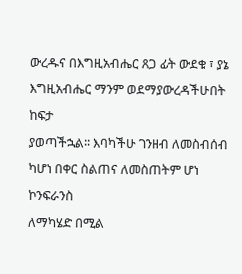ውረዱና በእግዚአብሔር ጸጋ ፊት ውደቁ ፣ ያኔ
እግዚአብሔር ማንም ወደማያውረዳችሁበት ከፍታ
ያወጣችኋል፡፡ እባካችሁ ገንዘብ ለመስብሰብ
ካሆነ በቀር ስልጠና ለመስጠትም ሆነ ኮንፍራንስ
ለማካሄድ በሚል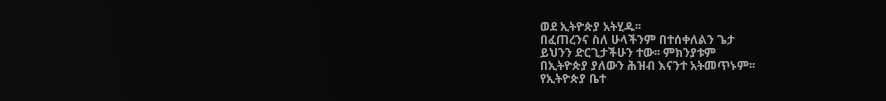ወደ ኢትዮጵያ አትሂዱ፡፡
በፈጠረንና ስለ ሁላችንም በተሰቀለልን ጌታ
ይህንን ድርጊታችሁን ተው፡፡ ምክንያቱም
በኢትዮጵያ ያለውን ሕዝብ እናንተ አትመጥኑም፡፡
የኢትዮጵያ ቤተ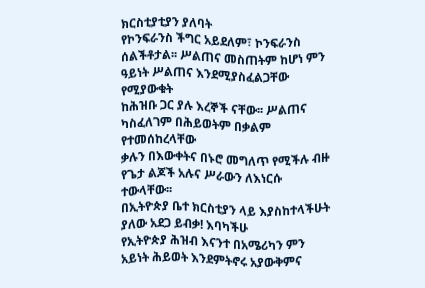ክርስቲያቲያን ያለባት
የኮንፍራንስ ችግር አይደለም፣ ኮንፍራንስ
ሰልችቶታል፡፡ ሥልጠና መስጠትም ከሆነ ምን
ዓይነት ሥልጠና እንደሚያስፈልጋቸው የሚያውቁት
ከሕዝቡ ጋር ያሉ እረኞች ናቸው፡፡ ሥልጠና
ካስፈለገም በሕይወትም በቃልም የተመሰከረላቸው
ቃሉን በእውቀትና በኑሮ መግለጥ የሚችሉ ብዙ
የጌታ ልጆች አሉና ሥራውን ለእነርሱ ተውላቸው፡፡
በኢትዮጵያ ቤተ ክርስቲያን ላይ እያስከተላችሁት
ያለው አደጋ ይብቃ! እባካችሁ
የኢትዮጵያ ሕዝብ እናንተ በአሜሪካን ምን
አይነት ሕይወት እንደምትኖሩ አያውቅምና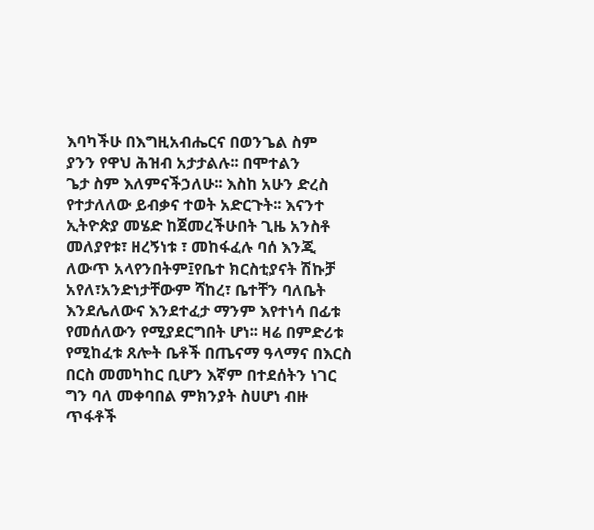እባካችሁ በእግዚአብሔርና በወንጌል ስም
ያንን የዋህ ሕዝብ አታታልሉ፡፡ በሞተልን
ጌታ ስም እለምናችኃለሁ፡፡ እስከ አሁን ድረስ
የተታለለው ይብቃና ተወት አድርጉት፡፡ እናንተ
ኢትዮጵያ መሄድ ከጀመረችሁበት ጊዜ አንስቶ
መለያየቱ፣ ዘረኝነቱ ፣ መከፋፈሉ ባሰ እንጂ
ለውጥ አላየንበትም፤የቤተ ክርስቲያናት ሽኩቻ አየለ፣አንድነታቸውም ሻከረ፣ ቤተቸን ባለቤት እንደሌለውና እንደተፈታ ማንም እየተነሳ በፊቱ የመሰለውን የሚያደርግበት ሆነ፡፡ ዛሬ በምድሪቱ የሚከፈቱ ጸሎት ቤቶች በጤናማ ዓላማና በእርስ በርስ መመካከር ቢሆን እኛም በተደሰትን ነገር ግን ባለ መቀባበል ምክንያት ስሀሆነ ብዙ ጥፋቶች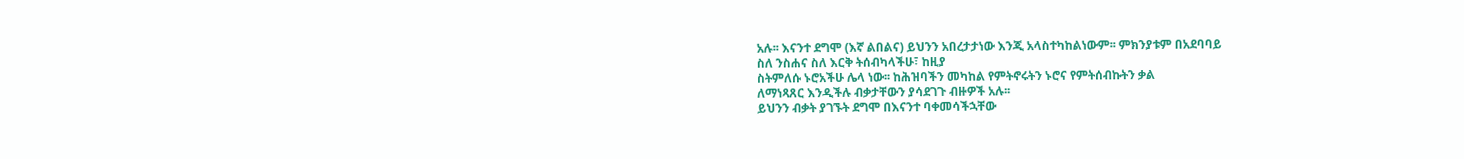አሉ፡፡ እናንተ ደግሞ (እኛ ልበልና) ይህንን አበረታታነው እንጂ አላስተካከልነውም፡፡ ምክንያቱም በአደባባይ
ስለ ንስሐና ስለ እርቅ ትሰብካላችሁ፣ ከዚያ
ስትምለሱ ኑሮአችሁ ሌላ ነው፡፡ ከሕዝባችን መካከል የምትኖሩትን ኑሮና የምትሰብኩትን ቃል
ለማነጻጸር እንዲችሉ ብቃታቸውን ያሳደገጉ ብዙዎች አሉ፡፡
ይህንን ብቃት ያገኙት ደግሞ በእናንተ ባቀመሳችኋቸው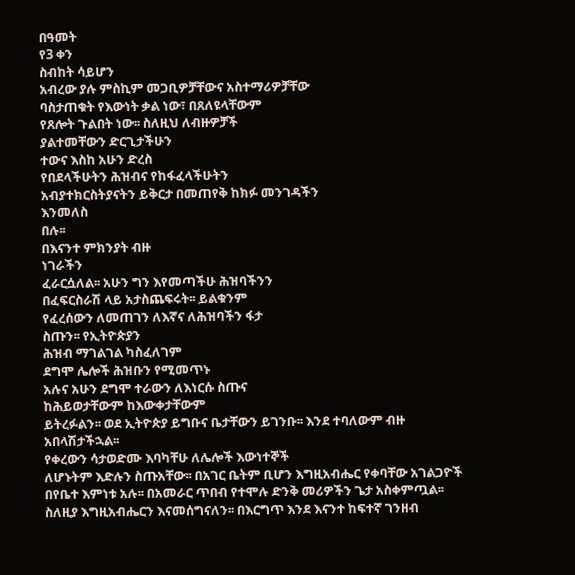በዓመት
የ3 ቀን
ስብከት ሳይሆን
አብረው ያሉ ምስኪም መጋቢዎቻቸውና አስተማሪዎቻቸው
ባስታጠቁት የእውነት ቃል ነው፣ በጸለዩላቸውም
የጸሎት ጉልበት ነው፡፡ ስለዚህ ለብዙዎቻች
ያልተመቸውን ድርጊታችሁን
ተውና እስከ አሁን ድረስ
የበደላችሁትን ሕዝብና የከፋፈላችሁትን
አብያተክርስትያናትን ይቅርታ በመጠየቅ ከክፉ መንገዳችን
እንመለስ
በሉ፡፡
በእናንተ ምክንያት ብዙ
ነገራችን
ፈራርሷለል፡፡ አሁን ግን እየመጣችሁ ሕዝባችንን
በፈፍርስራሽ ላይ አታስጨፍሩት፡፡ ይልቁንም
የፈረሰውን ለመጠገን ለእኛና ለሕዝባችን ፋታ
ስጡን፡፡ የኢትዮጵያን
ሕዝብ ማገልገል ካስፈለገም
ደግሞ ሌሎች ሕዝቡን የሚመጥኑ
አሉና አሁን ደግሞ ተራውን ለእነርሱ ስጡና
ከሕይወታቸውም ከእውቀታቸውም
ይትረፉልን፡፡ ወደ ኢትዮጵያ ይግቡና ቤታቸውን ይገንቡ፡፡ እንደ ተባለውም ብዙ አበላሽታችኋል፡፡
የቀረውን ሳታወድሙ እባካቸሁ ለሌሎች እውነተኞች
ለሆኑትም እድሉን ስጡአቸው፡፡ በአገር ቤትም ቢሆን እግዚአብሔር የቀባቸው አገልጋዮች በየቤተ እምነቱ አሉ፡፡ በአመራር ጥበብ የተሞሉ ድንቅ መሪዎችን ጌታ አስቀምጧል፡፡ ስለዚያ እግዚአብሔርን እናመሰግናለን፡፡ በእርግጥ እንደ እናንተ ከፍተኛ ገንዘብ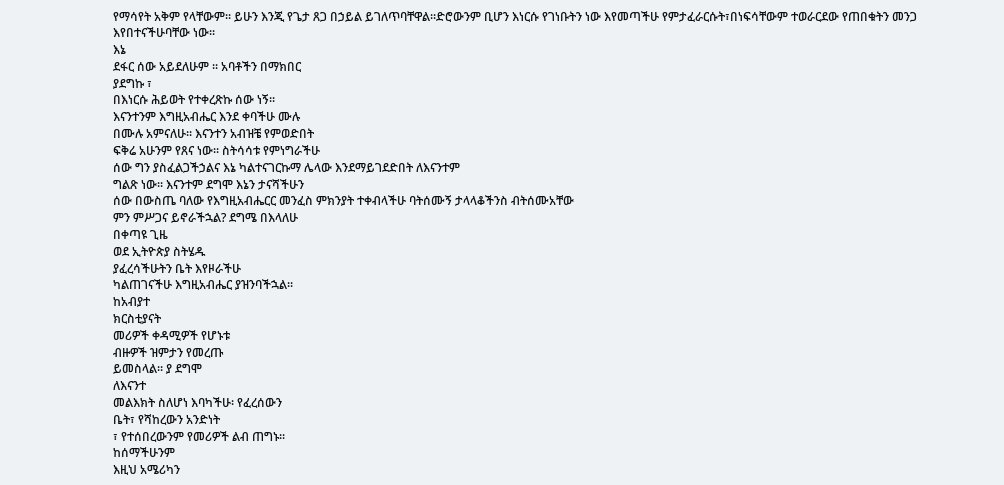የማሳየት አቅም የላቸውም፡፡ ይሁን እንጂ የጌታ ጸጋ በኃይል ይገለጥባቸዋል፡፡ድሮውንም ቢሆን እነርሱ የገነቡትን ነው እየመጣችሁ የምታፈራርሱት፣በነፍሳቸውም ተወራርደው የጠበቁትን መንጋ እየበተናችሁባቸው ነው፡፡
እኔ
ደፋር ሰው አይደለሁም ፡፡ አባቶችን በማክበር
ያደግኩ ፣
በእነርሱ ሕይወት የተቀረጽኩ ሰው ነኝ፡፡
እናንተንም እግዚአብሔር እንደ ቀባችሁ ሙሉ
በሙሉ አምናለሁ፡፡ እናንተን አብዝቼ የምወድበት
ፍቅሬ አሁንም የጸና ነው፡፡ ስትሳሳቱ የምነግራችሁ
ሰው ግን ያስፈልጋችኃልና እኔ ካልተናገርኩማ ሌላው እንደማይገደድበት ለእናንተም
ግልጽ ነው፡፡ እናንተም ደግሞ እኔን ታናሻችሁን
ሰው በውስጤ ባለው የእግዚአብሔርር መንፈስ ምክንያት ተቀብላችሁ ባትሰሙኝ ታላላቆችንስ ብትሰሙአቸው
ምን ምሥጋና ይኖራችኋል? ደግሜ በእላለሁ
በቀጣዩ ጊዜ
ወደ ኢትዮጵያ ስትሄዱ
ያፈረሳችሁትን ቤት እየዞራችሁ
ካልጠገናችሁ እግዚአብሔር ያዝንባችኋል፡፡
ከአብያተ
ክርስቲያናት
መሪዎች ቀዳሚዎች የሆኑቱ
ብዙዎች ዝምታን የመረጡ
ይመስላል፡፡ ያ ደግሞ
ለእናንተ
መልእክት ስለሆነ እባካችሁ፡ የፈረሰውን
ቤት፣ የሻከረውን አንድነት
፣ የተሰበረውንም የመሪዎች ልብ ጠግኑ፡፡
ከሰማችሁንም
እዚህ አሜሪካን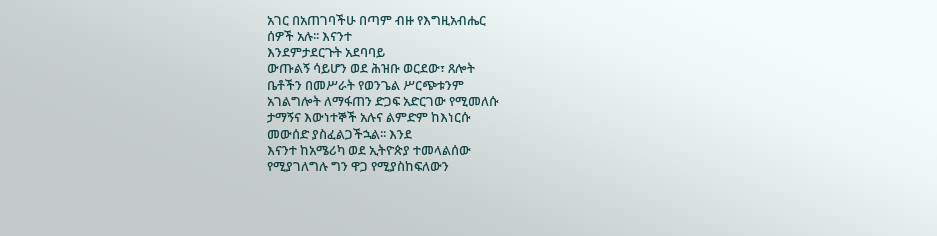አገር በአጠገባችሁ በጣም ብዙ የእግዚአብሔር
ሰዎች አሉ፡፡ እናንተ
እንደምታደርጉት አደባባይ
ውጡልኝ ሳይሆን ወደ ሕዝቡ ወርደው፣ ጸሎት
ቤቶችን በመሥራት የወንጌል ሥርጭቱንም
አገልግሎት ለማፋጠን ድጋፍ አድርገው የሚመለሱ
ታማኝና እውነተኞች አሉና ልምድም ከእነርሱ
መውሰድ ያስፈልጋችኋል፡፡ እንደ
እናንተ ከአሜሪካ ወደ ኢትዮጵያ ተመላልሰው
የሚያገለግሉ ግን ዋጋ የሚያስከፍለውን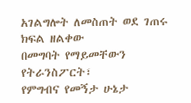አገልግሎት ለመስጠት ወደ ገጠሩ ክፍል ዘልቀው
በመግባት የማይመቸውን የትራንስፖርት፣
የምግብና የመኝታ ሁኔታ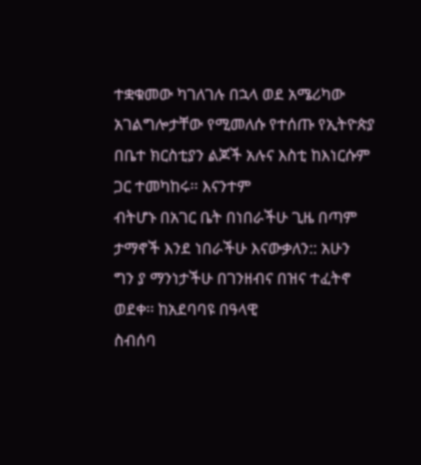ተቋቁመው ካገለገሉ በኋላ ወደ አሜሪካው
አገልግሎታቸው የሚመለሱ የተሰጡ የኢትዮጵያ
በቤተ ክርስቲያን ልጆች አሉና እስቲ ከእነርሱም
ጋር ተመካከሩ፡፡ እናንተም
ብትሆኑ በአገር ቤት በነበራችሁ ጊዜ በጣም
ታማኖች እንደ ነበራችሁ እናውቃለን:: አሁን
ግን ያ ማንነታችሁ በገንዘብና በዝና ተፈትኖ
ወደቀ፡፡ ከአደባባዩ በዓላዊ
ስብሰባ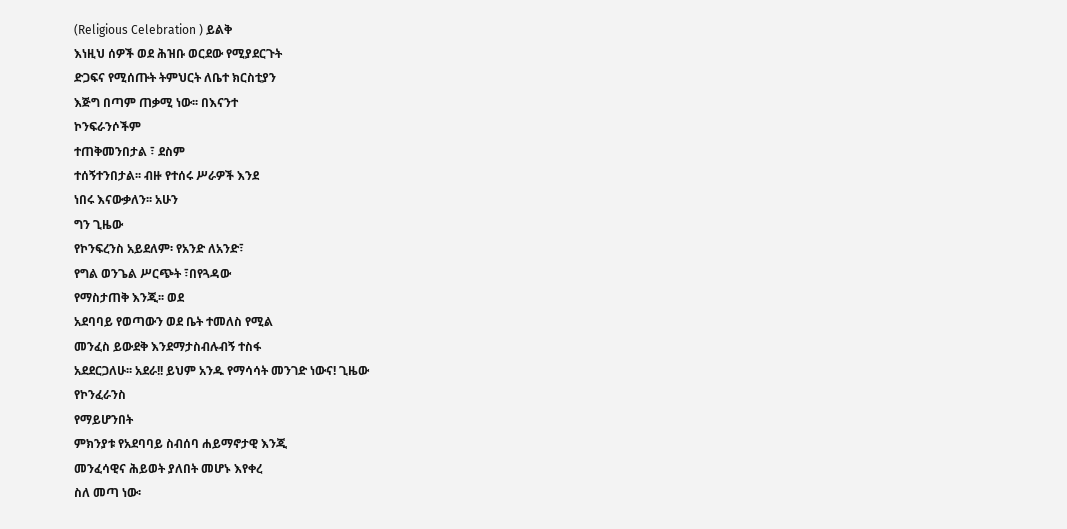(Religious Celebration ) ይልቅ
እነዚህ ሰዎች ወደ ሕዝቡ ወርደው የሚያደርጉት
ድጋፍና የሚሰጡት ትምህርት ለቤተ ክርስቲያን
እጅግ በጣም ጠቃሚ ነው፡፡ በእናንተ
ኮንፍራንሶችም
ተጠቅመንበታል ፣ ደስም
ተሰኝተንበታል፡፡ ብዙ የተሰሩ ሥራዎች እንደ
ነበሩ እናውቃለን፡፡ አሁን
ግን ጊዜው
የኮንፍረንስ አይደለም፡ የአንድ ለአንድ፣
የግል ወንጌል ሥርጭት ፣በየጓዳው
የማስታጠቅ እንጂ፡፡ ወደ
አደባባይ የወጣውን ወደ ቤት ተመለስ የሚል
መንፈስ ይውደቅ እንደማታስብሉብኝ ተስፋ
አደደርጋለሁ፡፡ አደራ!! ይህም አንዱ የማሳሳት መንገድ ነውና! ጊዜው
የኮንፈራንስ
የማይሆንበት
ምክንያቱ የአደባባይ ስብሰባ ሐይማኖታዊ እንጂ
መንፈሳዊና ሕይወት ያለበት መሆኑ እየቀረ
ስለ መጣ ነው፡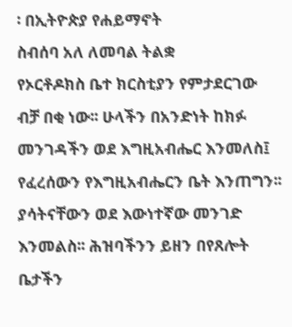፡ በኢትዮጵያ የሐይማኖት
ስብሰባ አለ ለመባል ትልቋ
የኦርቶዶክስ ቤተ ክርስቲያን የምታደርገው
ብቻ በቂ ነው፡፡ ሁላችን በአንድነት ከክፉ መንገዳችን ወደ እግዚአብሔር እንመለስ፤ የፈረሰውን የእግዚአብሔርን ቤት እንጠግን፡፡ ያሳትናቸውን ወደ እውነተኛው መንገድ እንመልስ፡፡ ሕዝባችንን ይዘን በየጸሎት ቤታችን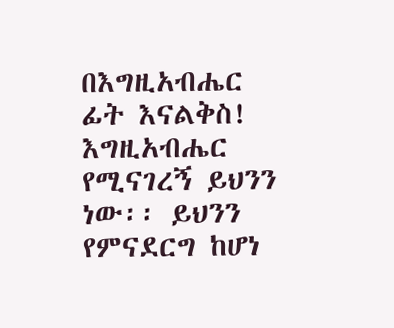በእግዚአብሔር ፊት እናልቅስ! እግዚአብሔር የሚናገረኝ ይህንን ነው፡፡ ይህንን
የምናደርግ ከሆነ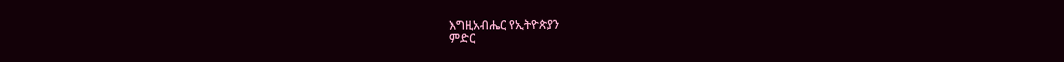እግዚአብሔር የኢትዮጵያን
ምድር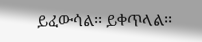ይፈውሳል፡፡ ይቀጥላል፡፡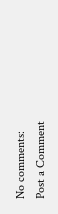No comments:
Post a Comment